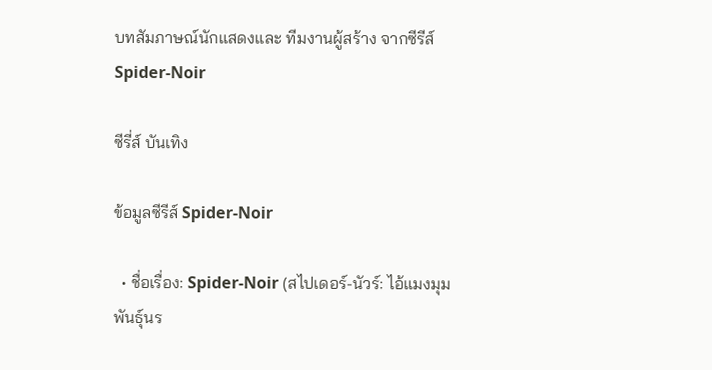บทสัมภาษณ์นักแสดงและ ทีมงานผู้สร้าง จากซีรีส์ Spider-Noir

ซีรี่ส์ บันเทิง

ข้อมูลซีรีส์ Spider-Noir

  • ชื่อเรื่อง: Spider-Noir (สไปเดอร์-นัวร์: ไอ้แมงมุมพันธุ์นร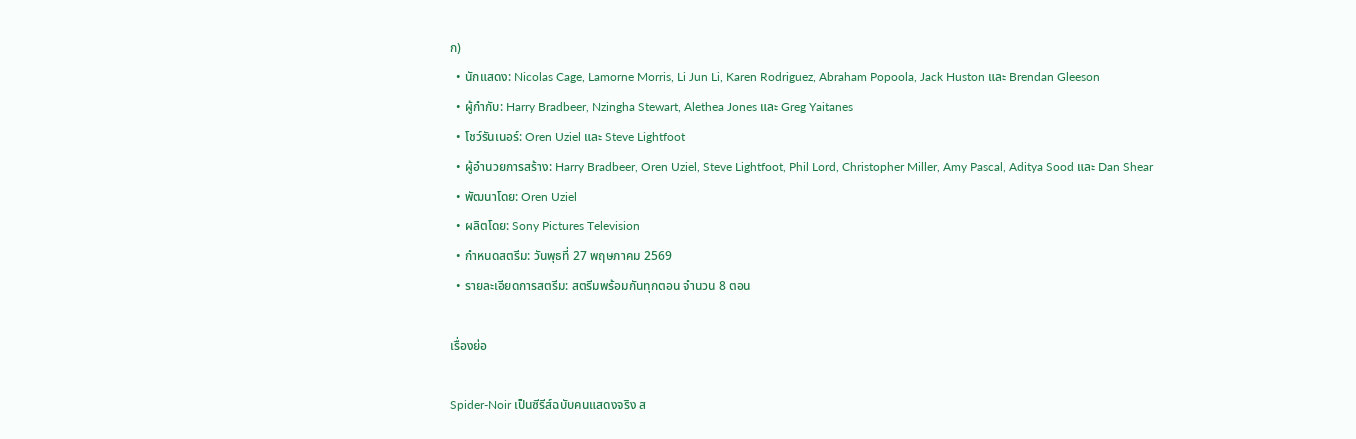ก)
  • นักแสดง: Nicolas Cage, Lamorne Morris, Li Jun Li, Karen Rodriguez, Abraham Popoola, Jack Huston และ Brendan Gleeson
  • ผู้กำกับ: Harry Bradbeer, Nzingha Stewart, Alethea Jones และ Greg Yaitanes
  • โชว์รันเนอร์: Oren Uziel และ Steve Lightfoot
  • ผู้อำนวยการสร้าง: Harry Bradbeer, Oren Uziel, Steve Lightfoot, Phil Lord, Christopher Miller, Amy Pascal, Aditya Sood และ Dan Shear
  • พัฒนาโดย: Oren Uziel
  • ผลิตโดย: Sony Pictures Television
  • กำหนดสตรีม: วันพุธที่ 27 พฤษภาคม 2569
  • รายละเอียดการสตรีม: สตรีมพร้อมกันทุกตอน จำนวน 8 ตอน

เรื่องย่อ

Spider-Noir เป็นซีรีส์ฉบับคนแสดงจริง ส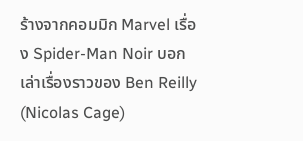ร้างจากคอมมิก Marvel เรื่อง Spider-Man Noir บอกเล่าเรื่องราวของ Ben Reilly (Nicolas Cage)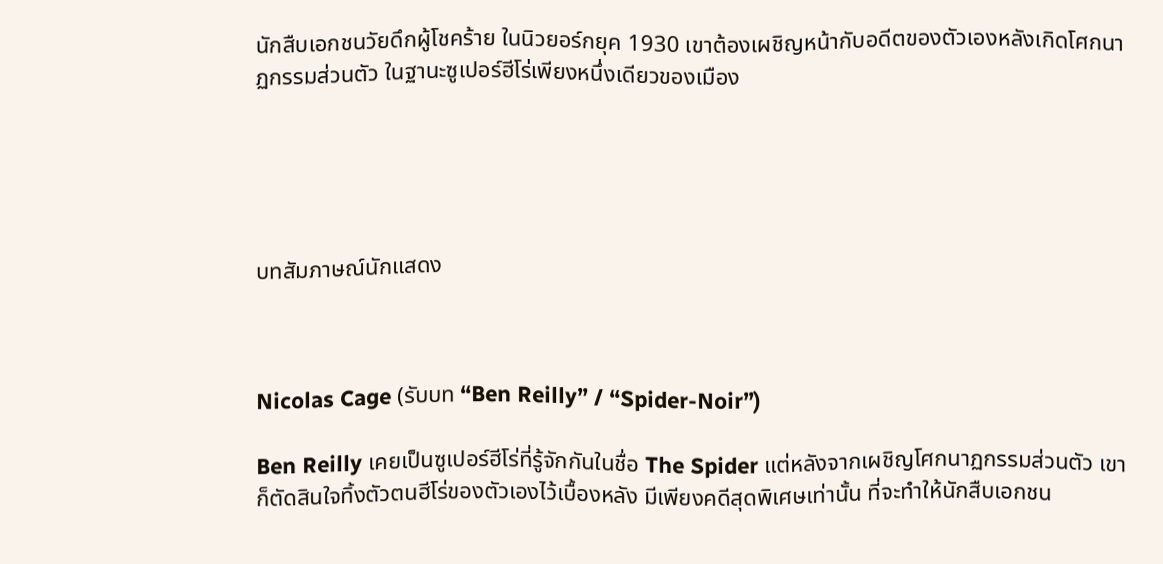นักสืบเอกชนวัยดึกผู้โชคร้าย ในนิวยอร์กยุค 1930 เขาต้องเผชิญหน้ากับอดีตของตัวเองหลังเกิดโศกนาฏกรรมส่วนตัว ในฐานะซูเปอร์ฮีโร่เพียงหนึ่งเดียวของเมือง





บทสัมภาษณ์นักแสดง



Nicolas Cage (รับบท “Ben Reilly” / “Spider-Noir”)

Ben Reilly เคยเป็นซูเปอร์ฮีโร่ที่รู้จักกันในชื่อ The Spider แต่หลังจากเผชิญโศกนาฏกรรมส่วนตัว เขาก็ตัดสินใจทิ้งตัวตนฮีโร่ของตัวเองไว้เบื้องหลัง มีเพียงคดีสุดพิเศษเท่านั้น ที่จะทำให้นักสืบเอกชน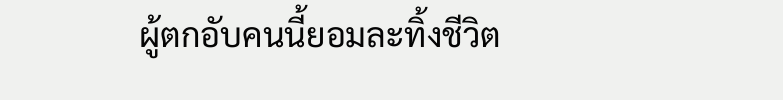ผู้ตกอับคนนี้ยอมละทิ้งชีวิต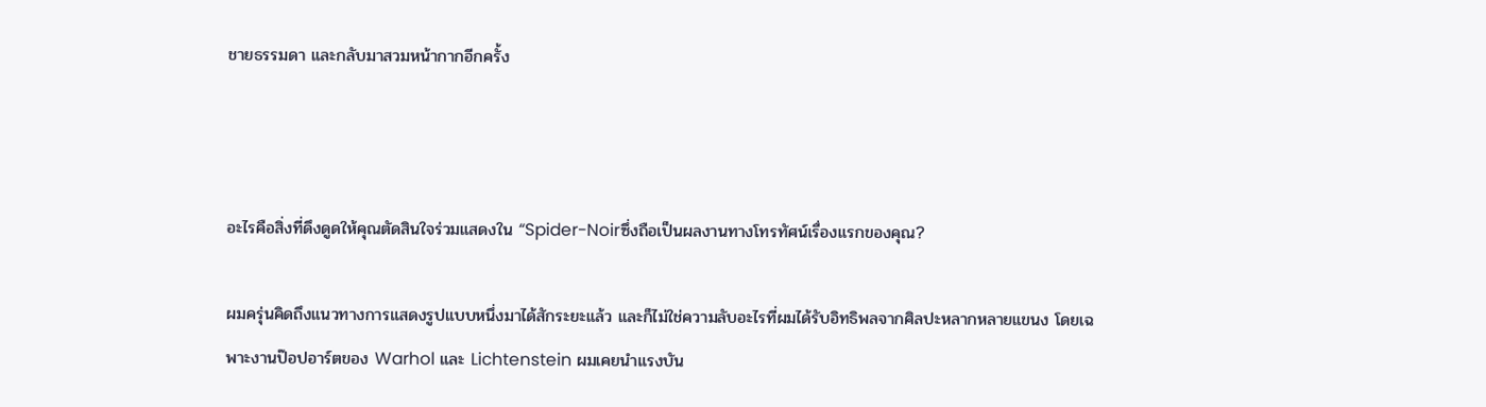ชายธรรมดา และกลับมาสวมหน้ากากอีกครั้ง



อะไรคือสิ่งที่ดึงดูดให้คุณตัดสินใจร่วมแสดงใน “Spider-Noirซึ่งถือเป็นผลงานทางโทรทัศน์เรื่องแรกของคุณ?

ผมครุ่นคิดถึงแนวทางการแสดงรูปแบบหนึ่งมาได้สักระยะแล้ว และก็ไม่ใช่ความลับอะไรที่ผมได้รับอิทธิพลจากศิลปะหลากหลายแขนง โดยเฉพาะงานป๊อปอาร์ตของ Warhol และ Lichtenstein ผมเคยนำแรงบัน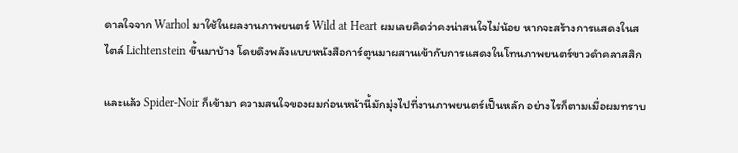ดาลใจจาก Warhol มาใช้ในผลงานภาพยนตร์ Wild at Heart ผมเลยคิดว่าคงน่าสนใจไม่น้อย หากจะสร้างการแสดงในสไตล์ Lichtenstein ขึ้นมาบ้าง โดยดึงพลังแบบหนังสือการ์ตูนมาผสานเข้ากับการแสดงในโทนภาพยนตร์ขาวดำคลาสสิก

และแล้ว Spider-Noir ก็เข้ามา ความสนใจของผมก่อนหน้านี้มักมุ่งไปที่งานภาพยนตร์เป็นหลัก อย่างไรก็ตามเมื่อผมทราบ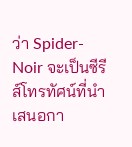ว่า Spider-Noir จะเป็นซีรีส์โทรทัศน์ที่นำเสนอกา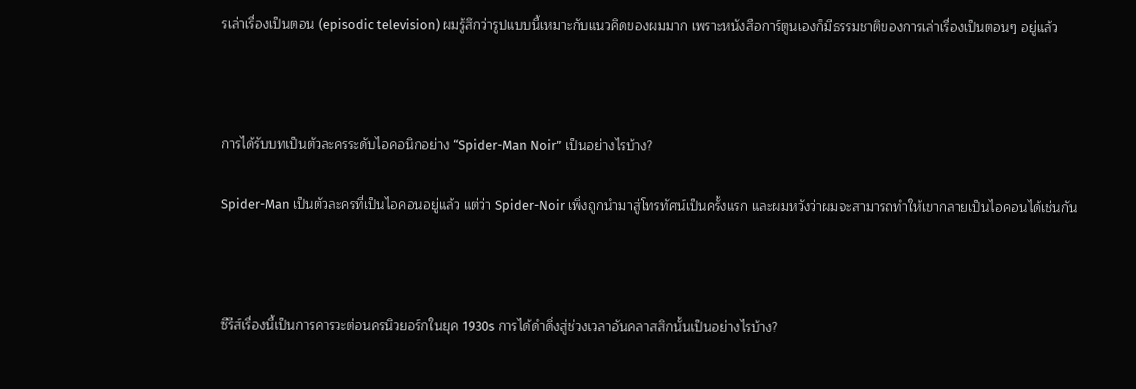รเล่าเรื่องเป็นตอน (episodic television) ผมรู้สึกว่ารูปแบบนี้เหมาะกับแนวคิดของผมมาก เพราะหนังสือการ์ตูนเองก็มีธรรมชาติของการเล่าเรื่องเป็นตอนๆ อยู่แล้ว



การได้รับบทเป็นตัวละครระดับไอคอนิกอย่าง “Spider-Man Noir” เป็นอย่างไรบ้าง?

Spider-Man เป็นตัวละครที่เป็นไอคอนอยู่แล้ว แต่ว่า Spider-Noir เพิ่งถูกนำมาสู่โทรทัศน์เป็นครั้งแรก และผมหวังว่าผมจะสามารถทำให้เขากลายเป็นไอคอนได้เช่นกัน



ซีรีส์เรื่องนี้เป็นการคารวะต่อนครนิวยอร์กในยุค 1930s การได้ดำดิ่งสู่ช่วงเวลาอันคลาสสิกนั้นเป็นอย่างไรบ้าง?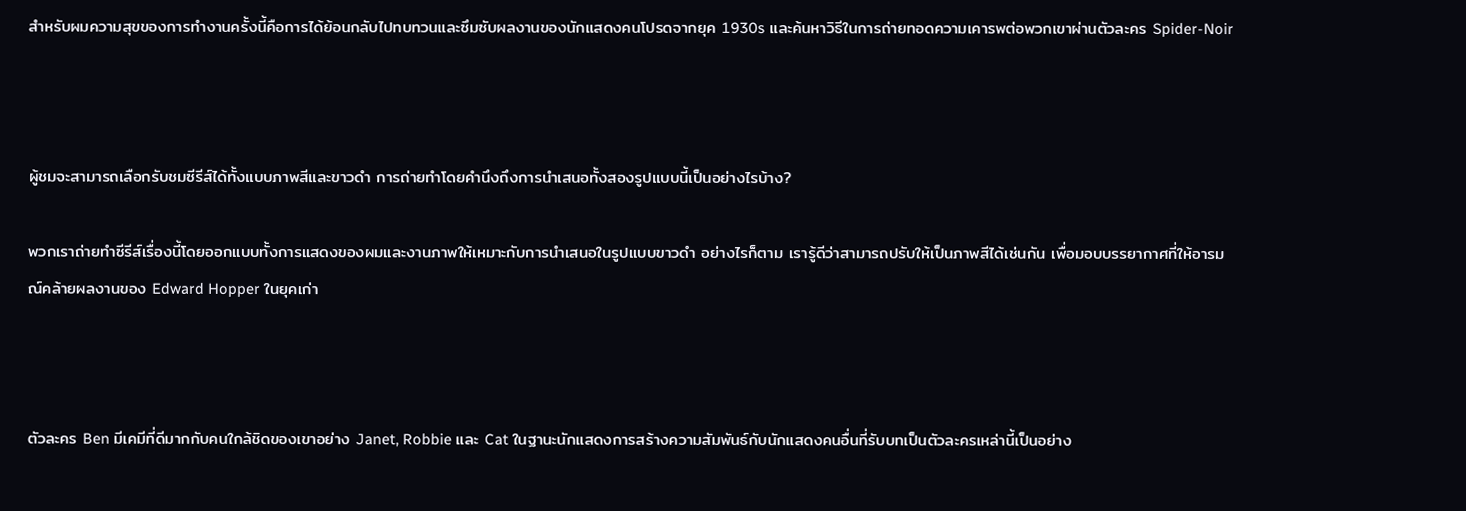สำหรับผมความสุขของการทำงานครั้งนี้คือการได้ย้อนกลับไปทบทวนและซึมซับผลงานของนักแสดงคนโปรดจากยุค 1930s และค้นหาวิธีในการถ่ายทอดความเคารพต่อพวกเขาผ่านตัวละคร Spider-Noir



ผู้ชมจะสามารถเลือกรับชมซีรีส์ได้ทั้งแบบภาพสีและขาวดำ การถ่ายทำโดยคำนึงถึงการนำเสนอทั้งสองรูปแบบนี้เป็นอย่างไรบ้าง?

พวกเราถ่ายทำซีรีส์เรื่องนี้โดยออกแบบทั้งการแสดงของผมและงานภาพให้เหมาะกับการนำเสนอในรูปแบบขาวดำ อย่างไรก็ตาม เรารู้ดีว่าสามารถปรับให้เป็นภาพสีได้เช่นกัน เพื่อมอบบรรยากาศที่ให้อารมณ์คล้ายผลงานของ Edward Hopper ในยุคเก่า



ตัวละคร Ben มีเคมีที่ดีมากกับคนใกล้ชิดของเขาอย่าง Janet, Robbie และ Cat ในฐานะนักแสดงการสร้างความสัมพันธ์กับนักแสดงคนอื่นที่รับบทเป็นตัวละครเหล่านี้เป็นอย่าง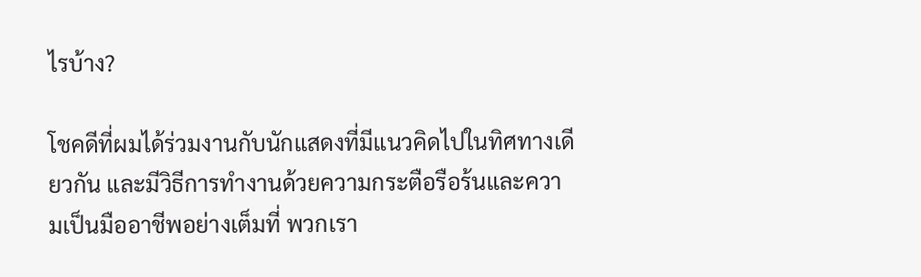ไรบ้าง?

โชคดีที่ผมได้ร่วมงานกับนักแสดงที่มีแนวคิดไปในทิศทางเดียวกัน และมีวิธีการทำงานด้วยความกระตือรือร้นและความเป็นมืออาชีพอย่างเต็มที่ พวกเรา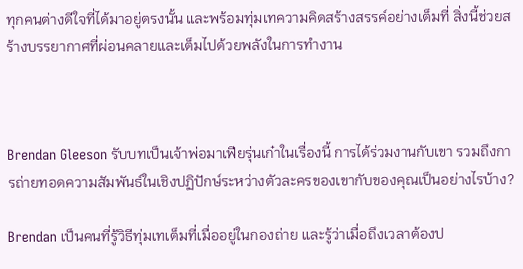ทุกคนต่างดีใจที่ได้มาอยู่ตรงนั้น และพร้อมทุ่มเทความคิดสร้างสรรค์อย่างเต็มที่ สิ่งนี้ช่วยสร้างบรรยากาศที่ผ่อนคลายและเต็มไปด้วยพลังในการทำงาน



Brendan Gleeson รับบทเป็นเจ้าพ่อมาเฟียรุ่นเก๋าในเรื่องนี้ การได้ร่วมงานกับเขา รวมถึงการถ่ายทอดความสัมพันธ์ในเชิงปฏิปักษ์ระหว่างตัวละครของเขากับของคุณเป็นอย่างไรบ้าง?

Brendan เป็นคนที่รู้วิธีทุ่มเทเต็มที่เมื่ออยู่ในกองถ่าย และรู้ว่าเมื่อถึงเวลาต้องป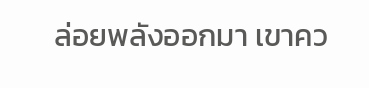ล่อยพลังออกมา เขาคว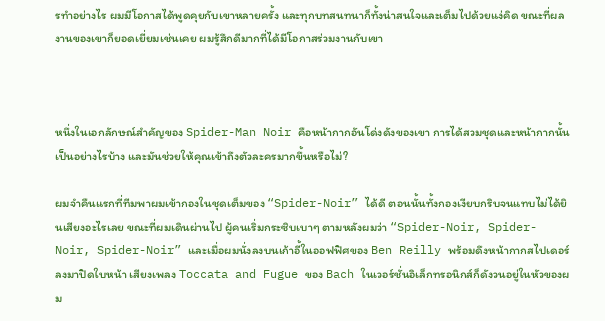รทำอย่างไร ผมมีโอกาสได้พูดคุยกับเขาหลายครั้ง และทุกบทสนทนาก็ทั้งน่าสนใจและเต็มไปด้วยแง่คิด ขณะที่ผลงานของเขาก็ยอดเยี่ยมเช่นเคย ผมรู้สึกดีมากที่ได้มีโอกาสร่วมงานกับเขา



หนึ่งในเอกลักษณ์สำคัญของ Spider-Man Noir คือหน้ากากอันโด่งดังของเขา การได้สวมชุดและหน้ากากนั้นเป็นอย่างไรบ้าง และมันช่วยให้คุณเข้าถึงตัวละครมากขึ้นหรือไม่?

ผมจำคืนแรกที่ทีมพาผมเข้ากองในชุดเต็มของ “Spider-Noir” ได้ดี ตอนนั้นทั้งกองเงียบกริบจนแทบไม่ได้ยินเสียงอะไรเลย ขณะที่ผมเดินผ่านไป ผู้คนเริ่มกระซิบเบาๆ ตามหลังผมว่า “Spider-Noir, Spider-Noir, Spider-Noir” และเมื่อผมนั่งลงบนเก้าอี้ในออฟฟิศของ Ben Reilly พร้อมดึงหน้ากากสไปเดอร์ลงมาปิดใบหน้า เสียงเพลง Toccata and Fugue ของ Bach ในเวอร์ชั่นอิเล็กทรอนิกส์ก็ดังวนอยู่ในหัวของผม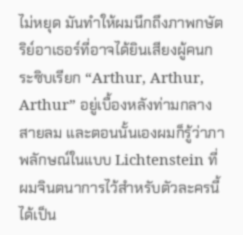ไม่หยุด มันทำให้ผมนึกถึงภาพกษัตริย์อาเธอร์ที่อาจได้ยินเสียงผู้คนกระซิบเรียก “Arthur, Arthur, Arthur” อยู่เบื้องหลังท่ามกลางสายลม และตอนนั้นเองผมก็รู้ว่าภาพลักษณ์ในแบบ Lichtenstein ที่ผมจินตนาการไว้สำหรับตัวละครนี้ ได้เป็น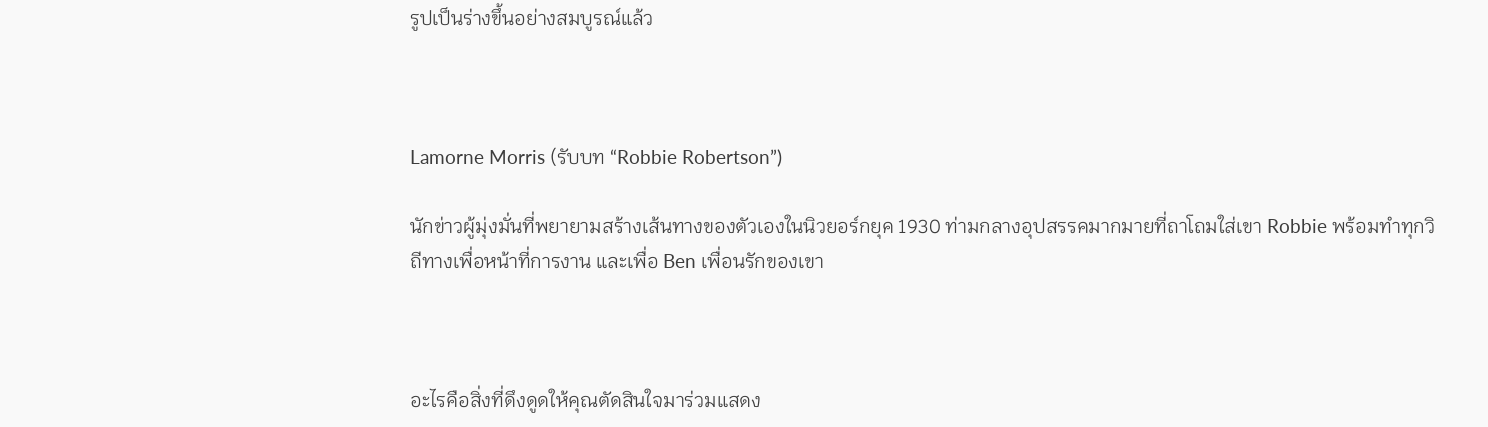รูปเป็นร่างขึ้นอย่างสมบูรณ์แล้ว



Lamorne Morris (รับบท “Robbie Robertson”)

นักข่าวผู้มุ่งมั่นที่พยายามสร้างเส้นทางของตัวเองในนิวยอร์กยุค 1930 ท่ามกลางอุปสรรคมากมายที่ถาโถมใส่เขา Robbie พร้อมทำทุกวิถีทางเพื่อหน้าที่การงาน และเพื่อ Ben เพื่อนรักของเขา



อะไรคือสิ่งที่ดึงดูดให้คุณตัดสินใจมาร่วมแสดง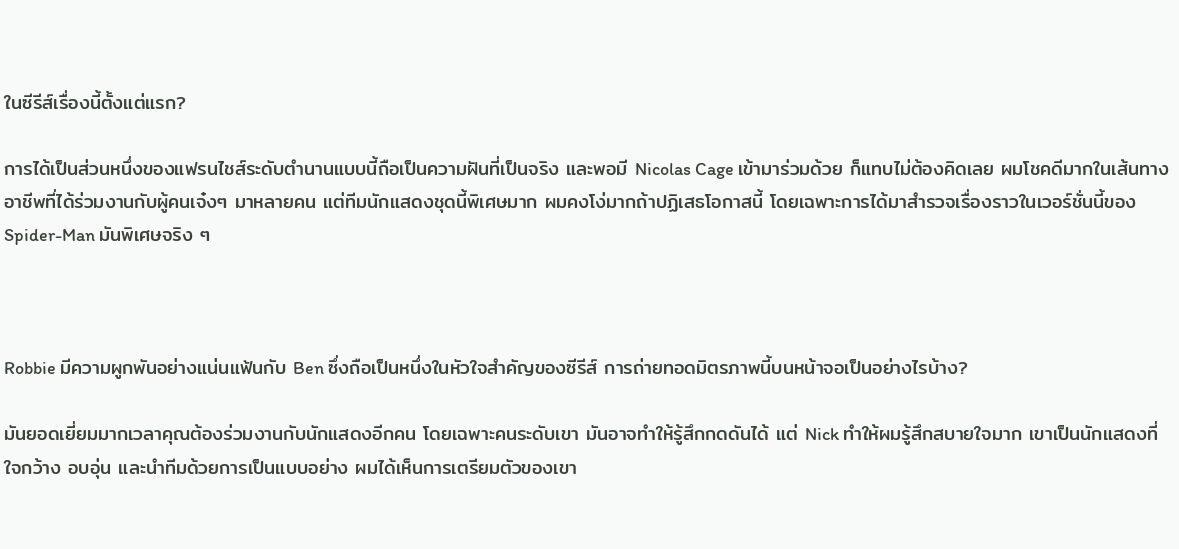ในซีรีส์เรื่องนี้ตั้งแต่แรก?

การได้เป็นส่วนหนึ่งของแฟรนไชส์ระดับตำนานแบบนี้ถือเป็นความฝันที่เป็นจริง และพอมี Nicolas Cage เข้ามาร่วมด้วย ก็แทบไม่ต้องคิดเลย ผมโชคดีมากในเส้นทางอาชีพที่ได้ร่วมงานกับผู้คนเจ๋งๆ มาหลายคน แต่ทีมนักแสดงชุดนี้พิเศษมาก ผมคงโง่มากถ้าปฏิเสธโอกาสนี้ โดยเฉพาะการได้มาสำรวจเรื่องราวในเวอร์ชั่นนี้ของ Spider-Man มันพิเศษจริง ๆ



Robbie มีความผูกพันอย่างแน่นแฟ้นกับ Ben ซึ่งถือเป็นหนึ่งในหัวใจสำคัญของซีรีส์ การถ่ายทอดมิตรภาพนี้บนหน้าจอเป็นอย่างไรบ้าง?

มันยอดเยี่ยมมากเวลาคุณต้องร่วมงานกับนักแสดงอีกคน โดยเฉพาะคนระดับเขา มันอาจทำให้รู้สึกกดดันได้ แต่ Nick ทำให้ผมรู้สึกสบายใจมาก เขาเป็นนักแสดงที่ใจกว้าง อบอุ่น และนำทีมด้วยการเป็นแบบอย่าง ผมได้เห็นการเตรียมตัวของเขา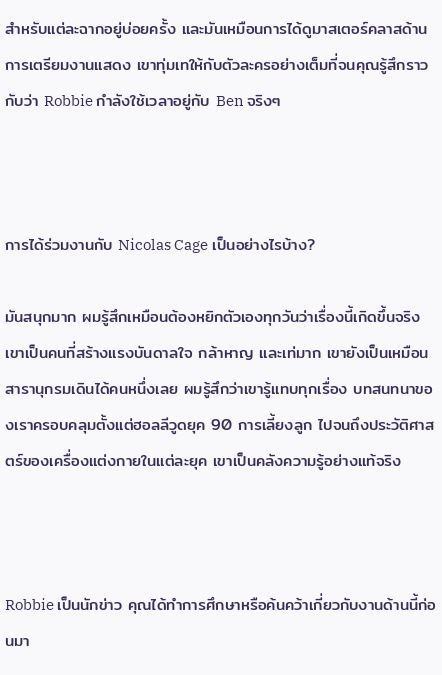สำหรับแต่ละฉากอยู่บ่อยครั้ง และมันเหมือนการได้ดูมาสเตอร์คลาสด้านการเตรียมงานแสดง เขาทุ่มเทให้กับตัวละครอย่างเต็มที่จนคุณรู้สึกราวกับว่า Robbie กำลังใช้เวลาอยู่กับ Ben จริงๆ



การได้ร่วมงานกับ Nicolas Cage เป็นอย่างไรบ้าง?

มันสนุกมาก ผมรู้สึกเหมือนต้องหยิกตัวเองทุกวันว่าเรื่องนี้เกิดขึ้นจริง เขาเป็นคนที่สร้างแรงบันดาลใจ กล้าหาญ และเท่มาก เขายังเป็นเหมือนสารานุกรมเดินได้คนหนึ่งเลย ผมรู้สึกว่าเขารู้แทบทุกเรื่อง บทสนทนาของเราครอบคลุมตั้งแต่ฮอลลีวูดยุค 90 การเลี้ยงลูก ไปจนถึงประวัติศาสตร์ของเครื่องแต่งกายในแต่ละยุค เขาเป็นคลังความรู้อย่างแท้จริง



Robbie เป็นนักข่าว คุณได้ทำการศึกษาหรือค้นคว้าเกี่ยวกับงานด้านนี้ก่อนมา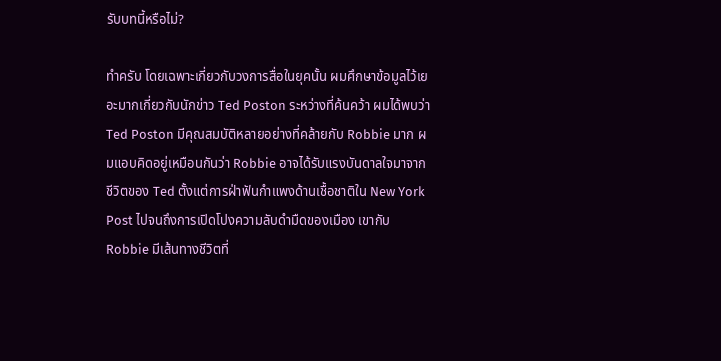รับบทนี้หรือไม่?

ทำครับ โดยเฉพาะเกี่ยวกับวงการสื่อในยุคนั้น ผมศึกษาข้อมูลไว้เยอะมากเกี่ยวกับนักข่าว Ted Poston ระหว่างที่ค้นคว้า ผมได้พบว่า Ted Poston มีคุณสมบัติหลายอย่างที่คล้ายกับ Robbie มาก ผมแอบคิดอยู่เหมือนกันว่า Robbie อาจได้รับแรงบันดาลใจมาจากชีวิตของ Ted ตั้งแต่การฝ่าฟันกำแพงด้านเชื้อชาติใน New York Post ไปจนถึงการเปิดโปงความลับดำมืดของเมือง เขากับ Robbie มีเส้นทางชีวิตที่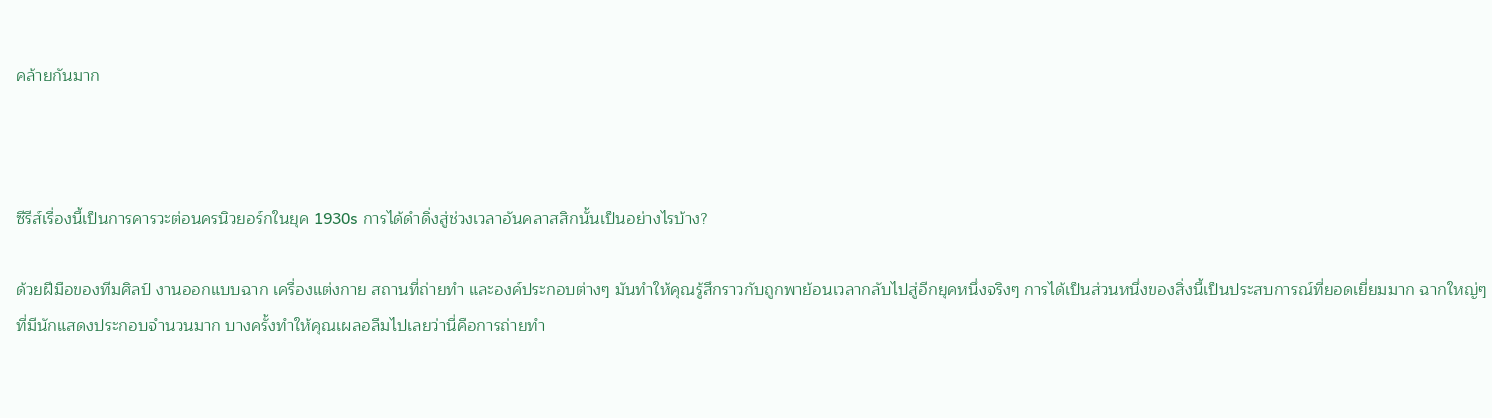คล้ายกันมาก



ซีรีส์เรื่องนี้เป็นการคารวะต่อนครนิวยอร์กในยุค 1930s การได้ดำดิ่งสู่ช่วงเวลาอันคลาสสิกนั้นเป็นอย่างไรบ้าง?

ด้วยฝีมือของทีมศิลป์ งานออกแบบฉาก เครื่องแต่งกาย สถานที่ถ่ายทำ และองค์ประกอบต่างๆ มันทำให้คุณรู้สึกราวกับถูกพาย้อนเวลากลับไปสู่อีกยุคหนึ่งจริงๆ การได้เป็นส่วนหนึ่งของสิ่งนี้เป็นประสบการณ์ที่ยอดเยี่ยมมาก ฉากใหญ่ๆ ที่มีนักแสดงประกอบจำนวนมาก บางครั้งทำให้คุณเผลอลืมไปเลยว่านี่คือการถ่ายทำ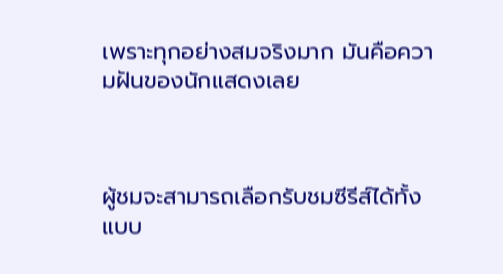เพราะทุกอย่างสมจริงมาก มันคือความฝันของนักแสดงเลย



ผู้ชมจะสามารถเลือกรับชมซีรีส์ได้ทั้งแบบ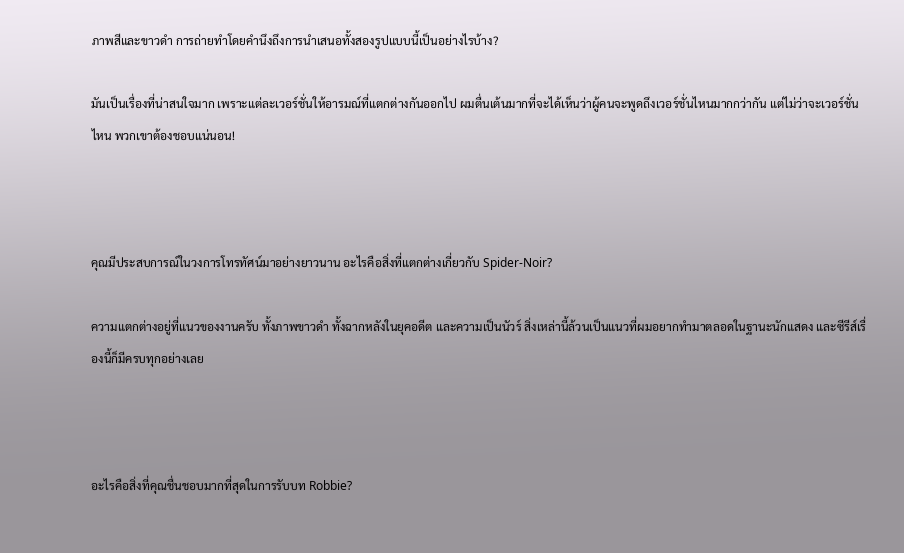ภาพสีและขาวดำ การถ่ายทำโดยคำนึงถึงการนำเสนอทั้งสองรูปแบบนี้เป็นอย่างไรบ้าง?

มันเป็นเรื่องที่น่าสนใจมาก เพราะแต่ละเวอร์ชั่นให้อารมณ์ที่แตกต่างกันออกไป ผมตื่นเต้นมากที่จะได้เห็นว่าผู้คนจะพูดถึงเวอร์ชั่นไหนมากกว่ากัน แต่ไม่ว่าจะเวอร์ชั่นไหน พวกเขาต้องชอบแน่นอน!



คุณมีประสบการณ์ในวงการโทรทัศน์มาอย่างยาวนาน อะไรคือสิ่งที่แตกต่างเกี่ยวกับ Spider-Noir?

ความแตกต่างอยู่ที่แนวของงานครับ ทั้งภาพขาวดำ ทั้งฉากหลังในยุคอดีต และความเป็นนัวร์ สิ่งเหล่านี้ล้วนเป็นแนวที่ผมอยากทำมาตลอดในฐานะนักแสดง และซีรีส์เรื่องนี้ก็มีครบทุกอย่างเลย



อะไรคือสิ่งที่คุณชื่นชอบมากที่สุดในการรับบท Robbie?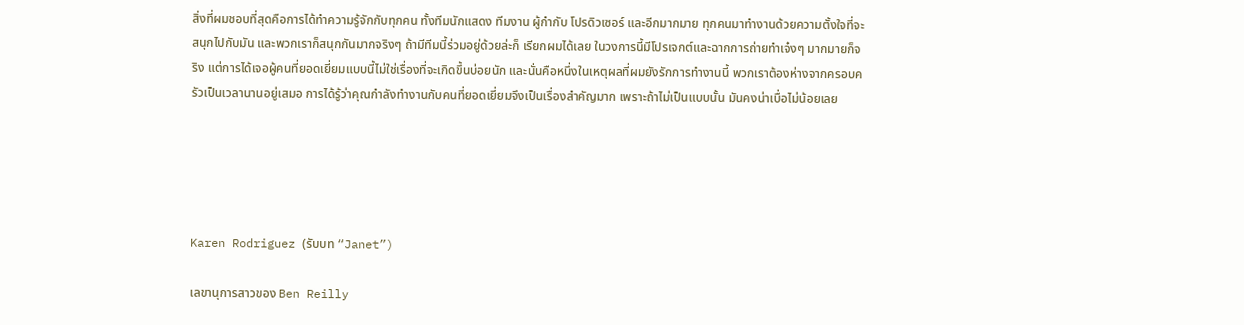สิ่งที่ผมชอบที่สุดคือการได้ทำความรู้จักกับทุกคน ทั้งทีมนักแสดง ทีมงาน ผู้กำกับ โปรดิวเซอร์ และอีกมากมาย ทุกคนมาทำงานด้วยความตั้งใจที่จะสนุกไปกับมัน และพวกเราก็สนุกกันมากจริงๆ ถ้ามีทีมนี้ร่วมอยู่ด้วยล่ะก็ เรียกผมได้เลย ในวงการนี้มีโปรเจกต์และฉากการถ่ายทำเจ๋งๆ มากมายก็จริง แต่การได้เจอผู้คนที่ยอดเยี่ยมแบบนี้ไม่ใช่เรื่องที่จะเกิดขึ้นบ่อยนัก และนั่นคือหนึ่งในเหตุผลที่ผมยังรักการทำงานนี้ พวกเราต้องห่างจากครอบครัวเป็นเวลานานอยู่เสมอ การได้รู้ว่าคุณกำลังทำงานกับคนที่ยอดเยี่ยมจึงเป็นเรื่องสำคัญมาก เพราะถ้าไม่เป็นแบบนั้น มันคงน่าเบื่อไม่น้อยเลย





Karen Rodriguez (รับบท “Janet”)

เลขานุการสาวของ Ben Reilly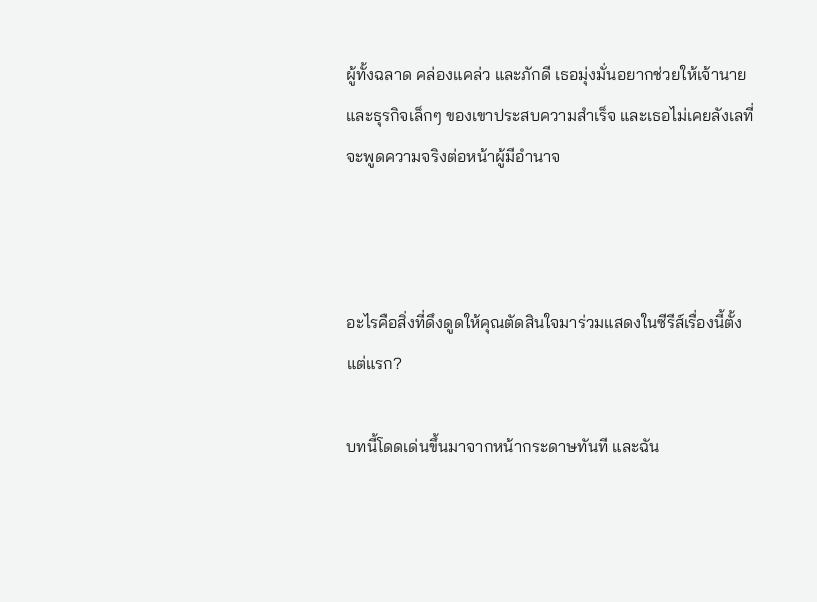ผู้ทั้งฉลาด คล่องแคล่ว และภักดี เธอมุ่งมั่นอยากช่วยให้เจ้านายและธุรกิจเล็กๆ ของเขาประสบความสำเร็จ และเธอไม่เคยลังเลที่จะพูดความจริงต่อหน้าผู้มีอำนาจ



อะไรคือสิ่งที่ดึงดูดให้คุณตัดสินใจมาร่วมแสดงในซีรีส์เรื่องนี้ตั้งแต่แรก?

บทนี้โดดเด่นขึ้นมาจากหน้ากระดาษทันที และฉัน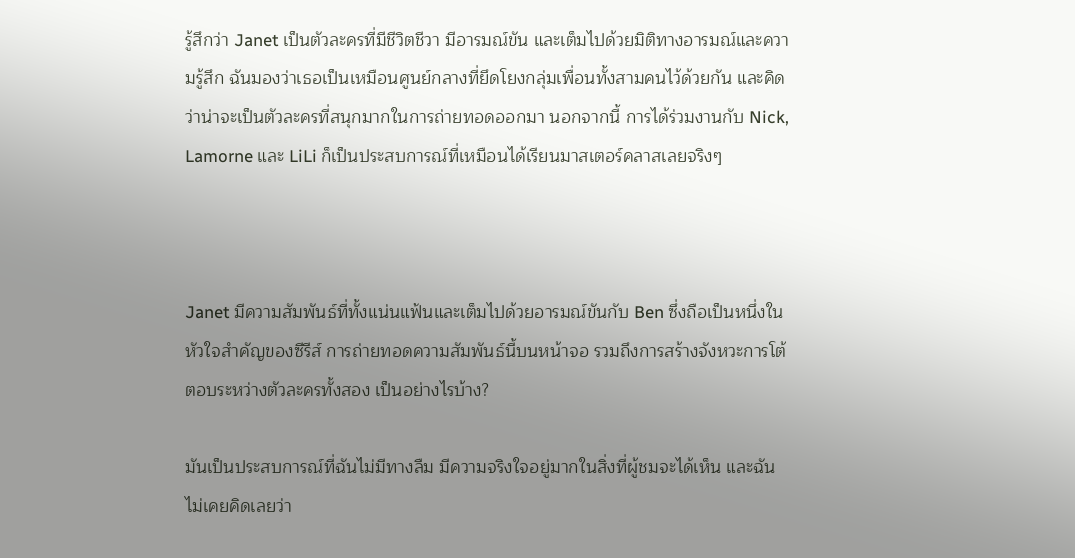รู้สึกว่า Janet เป็นตัวละครที่มีชีวิตชีวา มีอารมณ์ขัน และเต็มไปด้วยมิติทางอารมณ์และความรู้สึก ฉันมองว่าเธอเป็นเหมือนศูนย์กลางที่ยึดโยงกลุ่มเพื่อนทั้งสามคนไว้ด้วยกัน และคิดว่าน่าจะเป็นตัวละครที่สนุกมากในการถ่ายทอดออกมา นอกจากนี้ การได้ร่วมงานกับ Nick, Lamorne และ LiLi ก็เป็นประสบการณ์ที่เหมือนได้เรียนมาสเตอร์คลาสเลยจริงๆ



Janet มีความสัมพันธ์ที่ทั้งแน่นแฟ้นและเต็มไปด้วยอารมณ์ขันกับ Ben ซึ่งถือเป็นหนึ่งในหัวใจสำคัญของซีรีส์ การถ่ายทอดความสัมพันธ์นี้บนหน้าจอ รวมถึงการสร้างจังหวะการโต้ตอบระหว่างตัวละครทั้งสอง เป็นอย่างไรบ้าง?

มันเป็นประสบการณ์ที่ฉันไม่มีทางลืม มีความจริงใจอยู่มากในสิ่งที่ผู้ชมจะได้เห็น และฉันไม่เคยคิดเลยว่า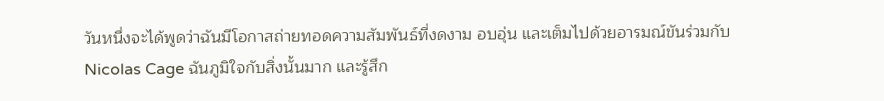วันหนึ่งจะได้พูดว่าฉันมีโอกาสถ่ายทอดความสัมพันธ์ที่งดงาม อบอุ่น และเต็มไปด้วยอารมณ์ขันร่วมกับ Nicolas Cage ฉันภูมิใจกับสิ่งนั้นมาก และรู้สึก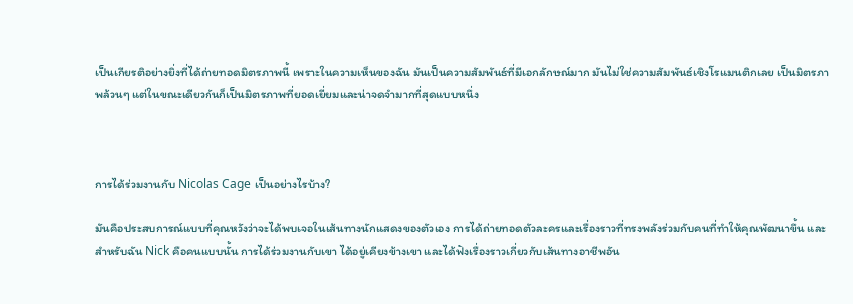เป็นเกียรติอย่างยิ่งที่ได้ถ่ายทอดมิตรภาพนี้ เพราะในความเห็นของฉัน มันเป็นความสัมพันธ์ที่มีเอกลักษณ์มาก มันไม่ใช่ความสัมพันธ์เชิงโรแมนติกเลย เป็นมิตรภาพล้วนๆ แต่ในขณะเดียวกันก็เป็นมิตรภาพที่ยอดเยี่ยมและน่าจดจำมากที่สุดแบบหนึ่ง



การได้ร่วมงานกับ Nicolas Cage เป็นอย่างไรบ้าง?

มันคือประสบการณ์แบบที่คุณหวังว่าจะได้พบเจอในเส้นทางนักแสดงของตัวเอง การได้ถ่ายทอดตัวละครและเรื่องราวที่ทรงพลังร่วมกับคนที่ทำให้คุณพัฒนาขึ้น และสำหรับฉัน Nick คือคนแบบนั้น การได้ร่วมงานกับเขา ได้อยู่เคียงข้างเขา และได้ฟังเรื่องราวเกี่ยวกับเส้นทางอาชีพอัน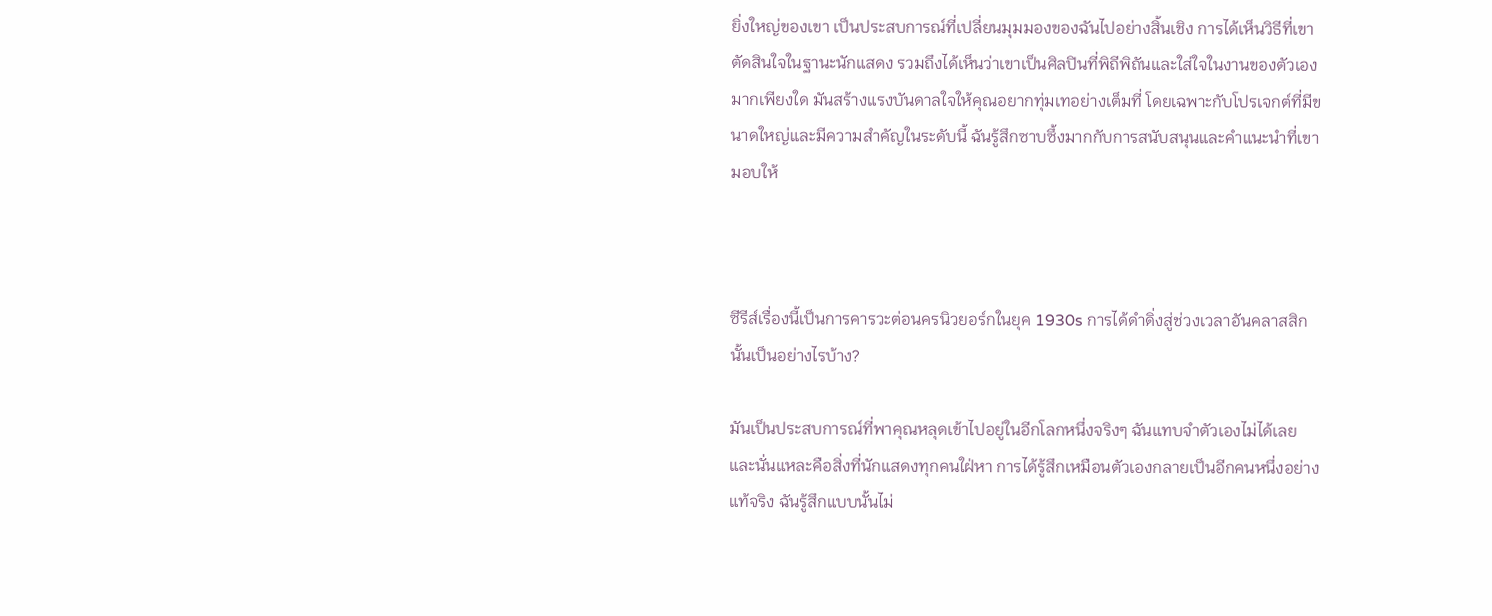ยิ่งใหญ่ของเขา เป็นประสบการณ์ที่เปลี่ยนมุมมองของฉันไปอย่างสิ้นเชิง การได้เห็นวิธีที่เขาตัดสินใจในฐานะนักแสดง รวมถึงได้เห็นว่าเขาเป็นศิลปินที่พิถีพิถันและใส่ใจในงานของตัวเองมากเพียงใด มันสร้างแรงบันดาลใจให้คุณอยากทุ่มเทอย่างเต็มที่ โดยเฉพาะกับโปรเจกต์ที่มีขนาดใหญ่และมีความสำคัญในระดับนี้ ฉันรู้สึกซาบซึ้งมากกับการสนับสนุนและคำแนะนำที่เขามอบให้



ซีรีส์เรื่องนี้เป็นการคารวะต่อนครนิวยอร์กในยุค 1930s การได้ดำดิ่งสู่ช่วงเวลาอันคลาสสิกนั้นเป็นอย่างไรบ้าง?

มันเป็นประสบการณ์ที่พาคุณหลุดเข้าไปอยู่ในอีกโลกหนึ่งจริงๆ ฉันแทบจำตัวเองไม่ได้เลย และนั่นแหละคือสิ่งที่นักแสดงทุกคนใฝ่หา การได้รู้สึกเหมือนตัวเองกลายเป็นอีกคนหนึ่งอย่างแท้จริง ฉันรู้สึกแบบนั้นไม่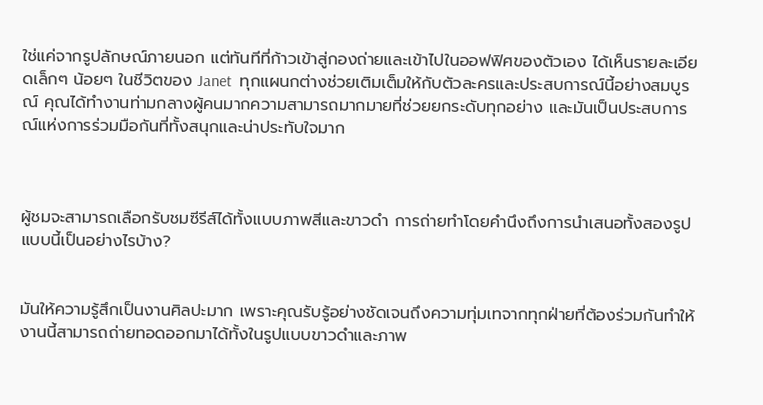ใช่แค่จากรูปลักษณ์ภายนอก แต่ทันทีที่ก้าวเข้าสู่กองถ่ายและเข้าไปในออฟฟิศของตัวเอง ได้เห็นรายละเอียดเล็กๆ น้อยๆ ในชีวิตของ Janet  ทุกแผนกต่างช่วยเติมเต็มให้กับตัวละครและประสบการณ์นี้อย่างสมบูรณ์ คุณได้ทำงานท่ามกลางผู้คนมากความสามารถมากมายที่ช่วยยกระดับทุกอย่าง และมันเป็นประสบการณ์แห่งการร่วมมือกันที่ทั้งสนุกและน่าประทับใจมาก



ผู้ชมจะสามารถเลือกรับชมซีรีส์ได้ทั้งแบบภาพสีและขาวดำ การถ่ายทำโดยคำนึงถึงการนำเสนอทั้งสองรูปแบบนี้เป็นอย่างไรบ้าง?


มันให้ความรู้สึกเป็นงานศิลปะมาก เพราะคุณรับรู้อย่างชัดเจนถึงความทุ่มเทจากทุกฝ่ายที่ต้องร่วมกันทำให้งานนี้สามารถถ่ายทอดออกมาได้ทั้งในรูปแบบขาวดำและภาพ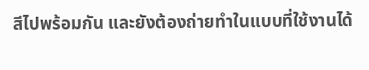สีไปพร้อมกัน และยังต้องถ่ายทำในแบบที่ใช้งานได้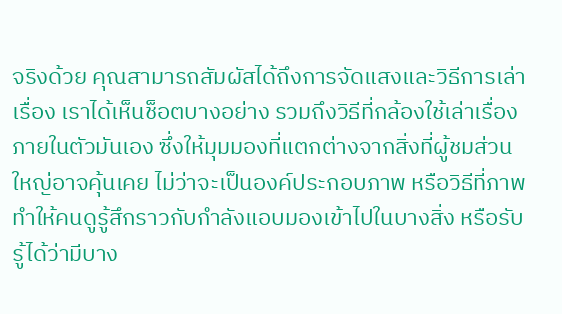จริงด้วย คุณสามารถสัมผัสได้ถึงการจัดแสงและวิธีการเล่าเรื่อง เราได้เห็นช็อตบางอย่าง รวมถึงวิธีที่กล้องใช้เล่าเรื่องภายในตัวมันเอง ซึ่งให้มุมมองที่แตกต่างจากสิ่งที่ผู้ชมส่วนใหญ่อาจคุ้นเคย ไม่ว่าจะเป็นองค์ประกอบภาพ หรือวิธีที่ภาพทำให้คนดูรู้สึกราวกับกำลังแอบมองเข้าไปในบางสิ่ง หรือรับรู้ได้ว่ามีบาง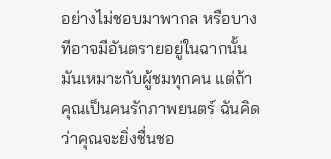อย่างไม่ชอบมาพากล หรือบางทีอาจมีอันตรายอยู่ในฉากนั้น มันเหมาะกับผู้ชมทุกคน แต่ถ้าคุณเป็นคนรักภาพยนตร์ ฉันคิดว่าคุณจะยิ่งชื่นชอ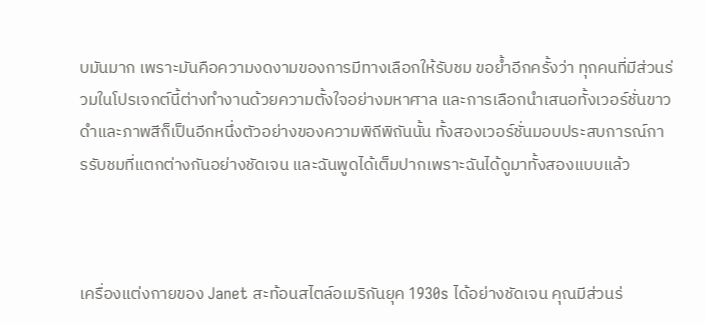บมันมาก เพราะมันคือความงดงามของการมีทางเลือกให้รับชม ขอย้ำอีกครั้งว่า ทุกคนที่มีส่วนร่วมในโปรเจกต์นี้ต่างทำงานด้วยความตั้งใจอย่างมหาศาล และการเลือกนำเสนอทั้งเวอร์ชั่นขาวดำและภาพสีก็เป็นอีกหนึ่งตัวอย่างของความพิถีพิถันนั้น ทั้งสองเวอร์ชั่นมอบประสบการณ์การรับชมที่แตกต่างกันอย่างชัดเจน และฉันพูดได้เต็มปากเพราะฉันได้ดูมาทั้งสองแบบแล้ว



เครื่องแต่งกายของ Janet สะท้อนสไตล์อเมริกันยุค 1930s ได้อย่างชัดเจน คุณมีส่วนร่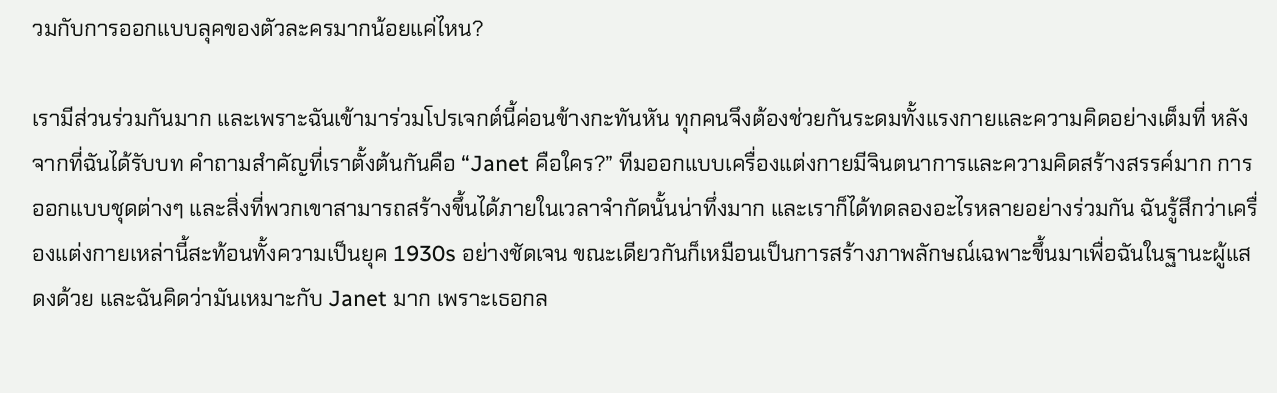วมกับการออกแบบลุคของตัวละครมากน้อยแค่ไหน?

เรามีส่วนร่วมกันมาก และเพราะฉันเข้ามาร่วมโปรเจกต์นี้ค่อนข้างกะทันหัน ทุกคนจึงต้องช่วยกันระดมทั้งแรงกายและความคิดอย่างเต็มที่ หลังจากที่ฉันได้รับบท คำถามสำคัญที่เราตั้งต้นกันคือ “Janet คือใคร?” ทีมออกแบบเครื่องแต่งกายมีจินตนาการและความคิดสร้างสรรค์มาก การออกแบบชุดต่างๆ และสิ่งที่พวกเขาสามารถสร้างขึ้นได้ภายในเวลาจำกัดนั้นน่าทึ่งมาก และเราก็ได้ทดลองอะไรหลายอย่างร่วมกัน ฉันรู้สึกว่าเครื่องแต่งกายเหล่านี้สะท้อนทั้งความเป็นยุค 1930s อย่างชัดเจน ขณะเดียวกันก็เหมือนเป็นการสร้างภาพลักษณ์เฉพาะขึ้นมาเพื่อฉันในฐานะผู้แสดงด้วย และฉันคิดว่ามันเหมาะกับ Janet มาก เพราะเธอกล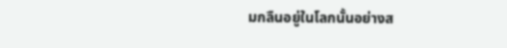มกลืนอยู่ในโลกนั้นอย่างส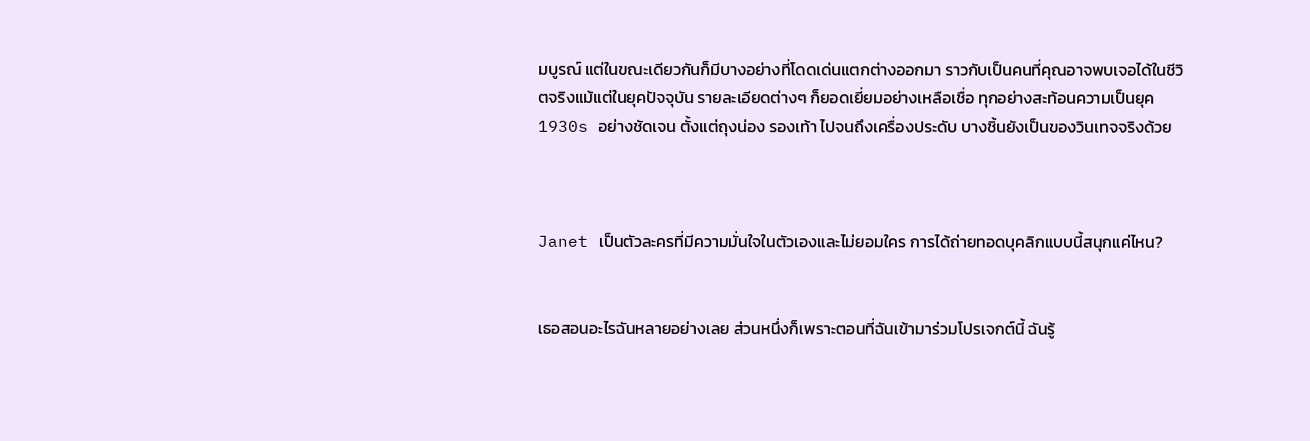มบูรณ์ แต่ในขณะเดียวกันก็มีบางอย่างที่โดดเด่นแตกต่างออกมา ราวกับเป็นคนที่คุณอาจพบเจอได้ในชีวิตจริงแม้แต่ในยุคปัจจุบัน รายละเอียดต่างๆ ก็ยอดเยี่ยมอย่างเหลือเชื่อ ทุกอย่างสะท้อนความเป็นยุค 1930s อย่างชัดเจน ตั้งแต่ถุงน่อง รองเท้า ไปจนถึงเครื่องประดับ บางชิ้นยังเป็นของวินเทจจริงด้วย



Janet เป็นตัวละครที่มีความมั่นใจในตัวเองและไม่ยอมใคร การได้ถ่ายทอดบุคลิกแบบนี้สนุกแค่ไหน?


เธอสอนอะไรฉันหลายอย่างเลย ส่วนหนึ่งก็เพราะตอนที่ฉันเข้ามาร่วมโปรเจกต์นี้ ฉันรู้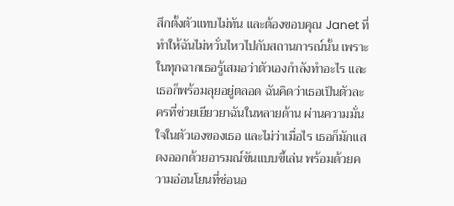สึกตั้งตัวแทบไม่ทัน และต้องขอบคุณ Janet ที่ทำให้ฉันไม่หวั่นไหวไปกับสถานการณ์นั้น เพราะในทุกฉากเธอรู้เสมอว่าตัวเองกำลังทำอะไร และเธอก็พร้อมลุยอยู่ตลอด ฉันคิดว่าเธอเป็นตัวละครที่ช่วยเยียวยาฉันในหลายด้าน ผ่านความมั่นใจในตัวเองของเธอ และไม่ว่าเมื่อไร เธอก็มักแสดงออกด้วยอารมณ์ขันแบบขี้เล่น พร้อมด้วยความอ่อนโยนที่ซ่อนอ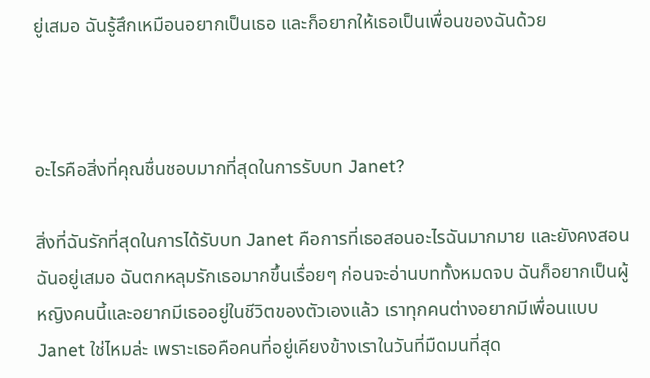ยู่เสมอ ฉันรู้สึกเหมือนอยากเป็นเธอ และก็อยากให้เธอเป็นเพื่อนของฉันด้วย



อะไรคือสิ่งที่คุณชื่นชอบมากที่สุดในการรับบท Janet?

สิ่งที่ฉันรักที่สุดในการได้รับบท Janet คือการที่เธอสอนอะไรฉันมากมาย และยังคงสอนฉันอยู่เสมอ ฉันตกหลุมรักเธอมากขึ้นเรื่อยๆ ก่อนจะอ่านบททั้งหมดจบ ฉันก็อยากเป็นผู้หญิงคนนี้และอยากมีเธออยู่ในชีวิตของตัวเองแล้ว เราทุกคนต่างอยากมีเพื่อนแบบ Janet ใช่ไหมล่ะ เพราะเธอคือคนที่อยู่เคียงข้างเราในวันที่มืดมนที่สุด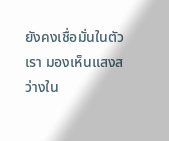ยังคงเชื่อมั่นในตัวเรา มองเห็นแสงสว่างใน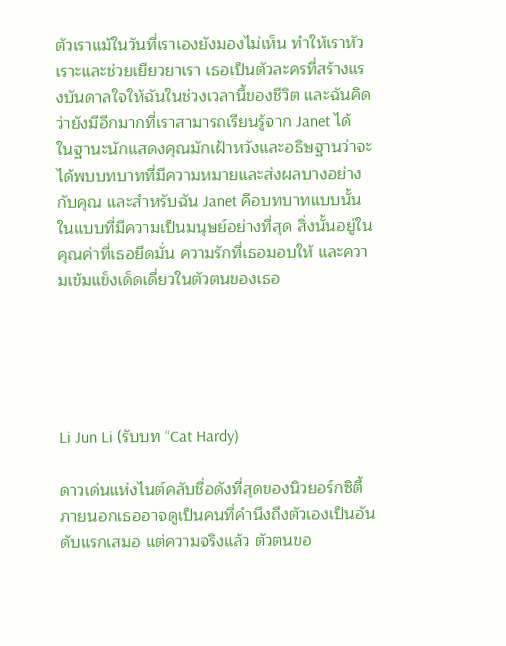ตัวเราแม้ในวันที่เราเองยังมองไม่เห็น ทำให้เราหัวเราะและช่วยเยียวยาเรา เธอเป็นตัวละครที่สร้างแรงบันดาลใจให้ฉันในช่วงเวลานี้ของชีวิต และฉันคิดว่ายังมีอีกมากที่เราสามารถเรียนรู้จาก Janet ได้ ในฐานะนักแสดงคุณมักเฝ้าหวังและอธิษฐานว่าจะได้พบบทบาทที่มีความหมายและส่งผลบางอย่างกับคุณ และสำหรับฉัน Janet คือบทบาทแบบนั้นในแบบที่มีความเป็นมนุษย์อย่างที่สุด สิ่งนั้นอยู่ในคุณค่าที่เธอยึดมั่น ความรักที่เธอมอบให้ และความเข้มแข็งเด็ดเดี่ยวในตัวตนของเธอ





Li Jun Li (รับบท “Cat Hardy)

ดาวเด่นแห่งไนต์คลับชื่อดังที่สุดของนิวยอร์กซิตี้ ภายนอกเธออาจดูเป็นคนที่คำนึงถึงตัวเองเป็นอันดับแรกเสมอ แต่ความจริงแล้ว ตัวตนขอ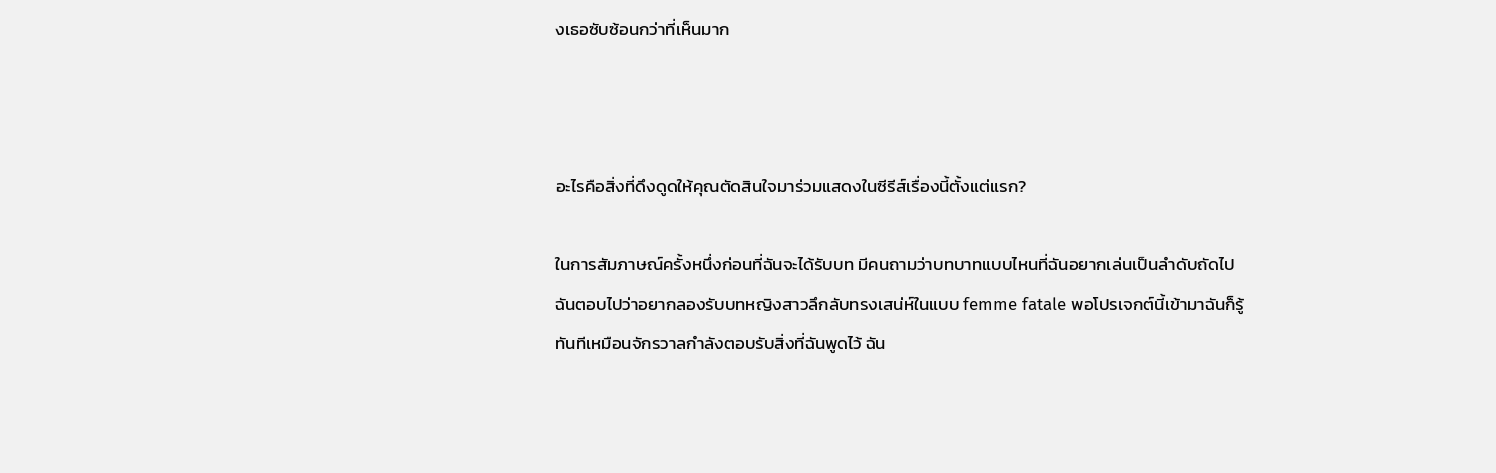งเธอซับซ้อนกว่าที่เห็นมาก



อะไรคือสิ่งที่ดึงดูดให้คุณตัดสินใจมาร่วมแสดงในซีรีส์เรื่องนี้ตั้งแต่แรก?

ในการสัมภาษณ์ครั้งหนึ่งก่อนที่ฉันจะได้รับบท มีคนถามว่าบทบาทแบบไหนที่ฉันอยากเล่นเป็นลำดับถัดไป ฉันตอบไปว่าอยากลองรับบทหญิงสาวลึกลับทรงเสน่ห์ในแบบ femme fatale พอโปรเจกต์นี้เข้ามาฉันก็รู้ทันทีเหมือนจักรวาลกำลังตอบรับสิ่งที่ฉันพูดไว้ ฉัน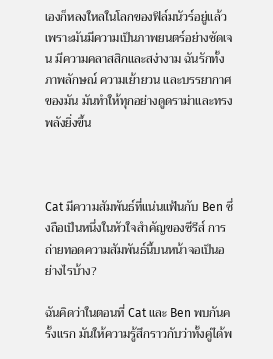เองก็หลงใหลในโลกของฟิล์มนัวร์อยู่แล้ว เพราะมันมีความเป็นภาพยนตร์อย่างชัดเจน มีความคลาสสิกและสง่างาม ฉันรักทั้งภาพลักษณ์ ความเย้ายวน และบรรยากาศของมัน มันทำให้ทุกอย่างดูดราม่าและทรงพลังยิ่งขึ้น



Cat มีความสัมพันธ์ที่แน่นแฟ้นกับ Ben ซึ่งถือเป็นหนึ่งในหัวใจสำคัญของซีรีส์ การถ่ายทอดความสัมพันธ์นี้บนหน้าจอเป็นอย่างไรบ้าง?

ฉันคิดว่าในตอนที่ Cat และ Ben พบกันครั้งแรก มันให้ความรู้สึกราวกับว่าทั้งคู่ได้พ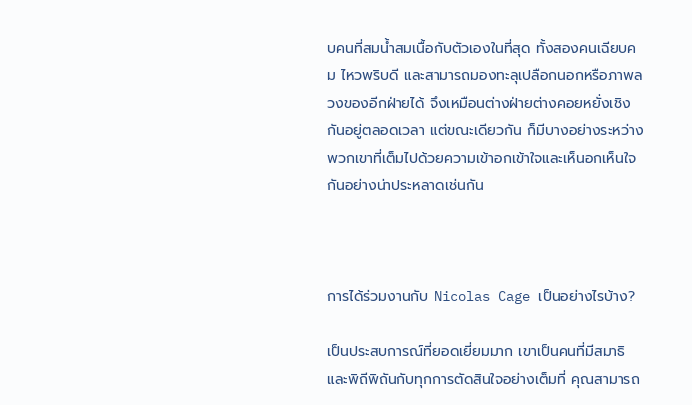บคนที่สมน้ำสมเนื้อกับตัวเองในที่สุด ทั้งสองคนเฉียบคม ไหวพริบดี และสามารถมองทะลุเปลือกนอกหรือภาพลวงของอีกฝ่ายได้ จึงเหมือนต่างฝ่ายต่างคอยหยั่งเชิงกันอยู่ตลอดเวลา แต่ขณะเดียวกัน ก็มีบางอย่างระหว่างพวกเขาที่เต็มไปด้วยความเข้าอกเข้าใจและเห็นอกเห็นใจกันอย่างน่าประหลาดเช่นกัน



การได้ร่วมงานกับ Nicolas Cage เป็นอย่างไรบ้าง?

เป็นประสบการณ์ที่ยอดเยี่ยมมาก เขาเป็นคนที่มีสมาธิและพิถีพิถันกับทุกการตัดสินใจอย่างเต็มที่ คุณสามารถ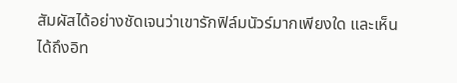สัมผัสได้อย่างชัดเจนว่าเขารักฟิล์มนัวร์มากเพียงใด และเห็นได้ถึงอิท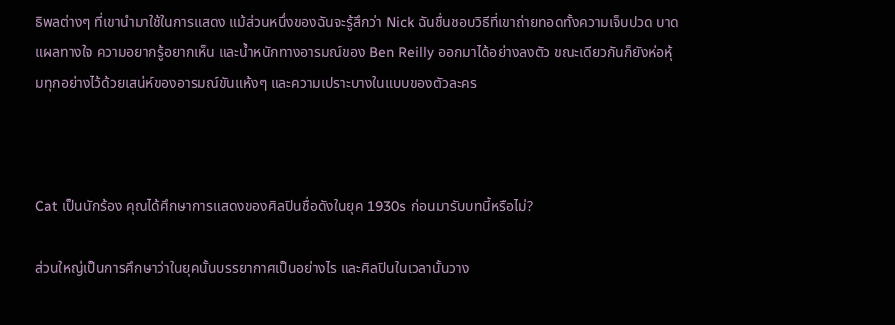ธิพลต่างๆ ที่เขานำมาใช้ในการแสดง แม้ส่วนหนึ่งของฉันจะรู้สึกว่า Nick ฉันชื่นชอบวิธีที่เขาถ่ายทอดทั้งความเจ็บปวด บาดแผลทางใจ ความอยากรู้อยากเห็น และน้ำหนักทางอารมณ์ของ Ben Reilly ออกมาได้อย่างลงตัว ขณะเดียวกันก็ยังห่อหุ้มทุกอย่างไว้ด้วยเสน่ห์ของอารมณ์ขันแห้งๆ และความเปราะบางในแบบของตัวละคร



Cat เป็นนักร้อง คุณได้ศึกษาการแสดงของศิลปินชื่อดังในยุค 1930s ก่อนมารับบทนี้หรือไม่?

ส่วนใหญ่เป็นการศึกษาว่าในยุคนั้นบรรยากาศเป็นอย่างไร และศิลปินในเวลานั้นวาง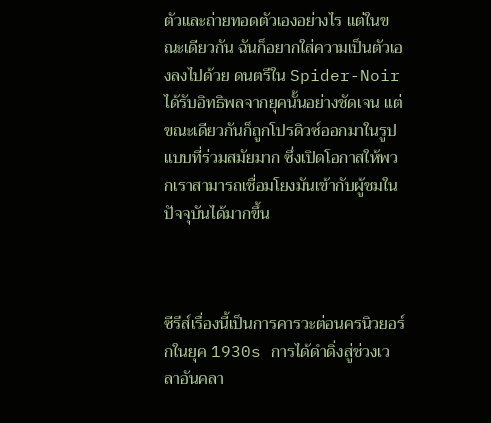ตัวและถ่ายทอดตัวเองอย่างไร แต่ในขณะเดียวกัน ฉันก็อยากใส่ความเป็นตัวเองลงไปด้วย ดนตรีใน Spider-Noir ได้รับอิทธิพลจากยุคนั้นอย่างชัดเจน แต่ขณะเดียวกันก็ถูกโปรดิวซ์ออกมาในรูปแบบที่ร่วมสมัยมาก ซึ่งเปิดโอกาสให้พวกเราสามารถเชื่อมโยงมันเข้ากับผู้ชมในปัจจุบันได้มากขึ้น



ซีรีส์เรื่องนี้เป็นการคารวะต่อนครนิวยอร์กในยุค 1930s การได้ดำดิ่งสู่ช่วงเวลาอันคลา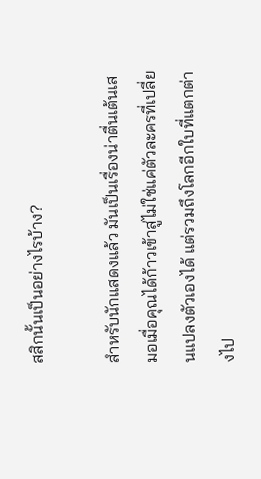สสิกนั้นเป็นอย่างไรบ้าง?

สำหรับนักแสดงแล้ว มันเป็นเรื่องน่าตื่นเต้นเสมอเมื่อคุณได้ก้าวเข้าสู่ไม่ใช่แค่ตัวละครที่เปลี่ยนแปลงตัวเองได้ แต่รวมถึงโลกอีกใบที่แตกต่างไป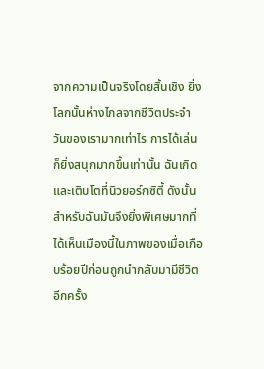จากความเป็นจริงโดยสิ้นเชิง ยิ่งโลกนั้นห่างไกลจากชีวิตประจำวันของเรามากเท่าไร การได้เล่นก็ยิ่งสนุกมากขึ้นเท่านั้น ฉันเกิดและเติบโตที่นิวยอร์กซิตี้ ดังนั้นสำหรับฉันมันจึงยิ่งพิเศษมากที่ได้เห็นเมืองนี้ในภาพของเมื่อเกือบร้อยปีก่อนถูกนำกลับมามีชีวิตอีกครั้ง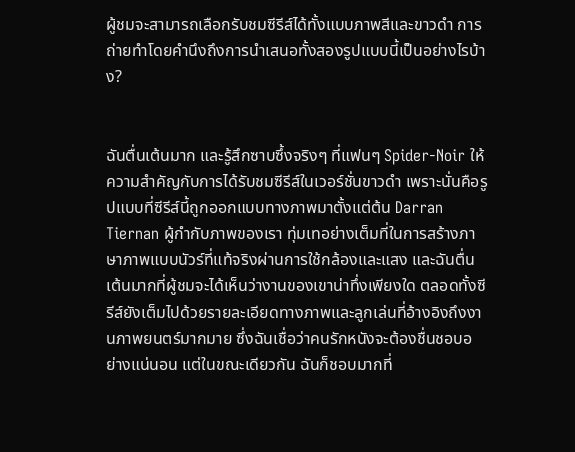ผู้ชมจะสามารถเลือกรับชมซีรีส์ได้ทั้งแบบภาพสีและขาวดำ การถ่ายทำโดยคำนึงถึงการนำเสนอทั้งสองรูปแบบนี้เป็นอย่างไรบ้าง?


ฉันตื่นเต้นมาก และรู้สึกซาบซึ้งจริงๆ ที่แฟนๆ Spider-Noir ให้ความสำคัญกับการได้รับชมซีรีส์ในเวอร์ชั่นขาวดำ เพราะนั่นคือรูปแบบที่ซีรีส์นี้ถูกออกแบบทางภาพมาตั้งแต่ต้น Darran Tiernan ผู้กำกับภาพของเรา ทุ่มเทอย่างเต็มที่ในการสร้างภาษาภาพแบบนัวร์ที่แท้จริงผ่านการใช้กล้องและแสง และฉันตื่นเต้นมากที่ผู้ชมจะได้เห็นว่างานของเขาน่าทึ่งเพียงใด ตลอดทั้งซีรีส์ยังเต็มไปด้วยรายละเอียดทางภาพและลูกเล่นที่อ้างอิงถึงงานภาพยนตร์มากมาย ซึ่งฉันเชื่อว่าคนรักหนังจะต้องชื่นชอบอย่างแน่นอน แต่ในขณะเดียวกัน ฉันก็ชอบมากที่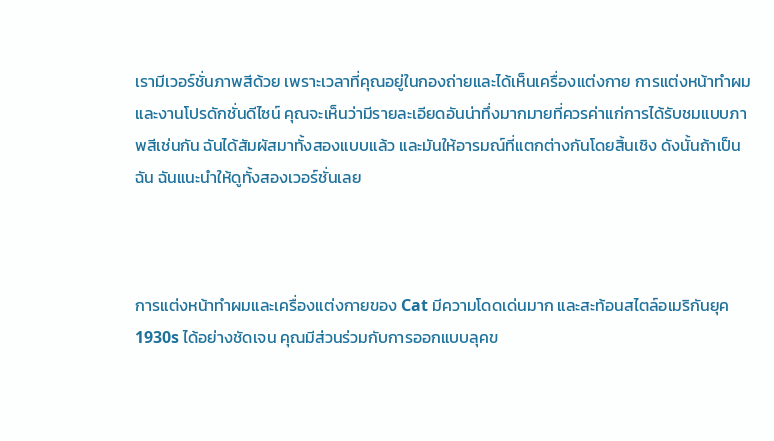เรามีเวอร์ชั่นภาพสีด้วย เพราะเวลาที่คุณอยู่ในกองถ่ายและได้เห็นเครื่องแต่งกาย การแต่งหน้าทำผมและงานโปรดักชั่นดีไซน์ คุณจะเห็นว่ามีรายละเอียดอันน่าทึ่งมากมายที่ควรค่าแก่การได้รับชมแบบภาพสีเช่นกัน ฉันได้สัมผัสมาทั้งสองแบบแล้ว และมันให้อารมณ์ที่แตกต่างกันโดยสิ้นเชิง ดังนั้นถ้าเป็นฉัน ฉันแนะนำให้ดูทั้งสองเวอร์ชั่นเลย



การแต่งหน้าทำผมและเครื่องแต่งกายของ Cat มีความโดดเด่นมาก และสะท้อนสไตล์อเมริกันยุค 1930s ได้อย่างชัดเจน คุณมีส่วนร่วมกับการออกแบบลุคข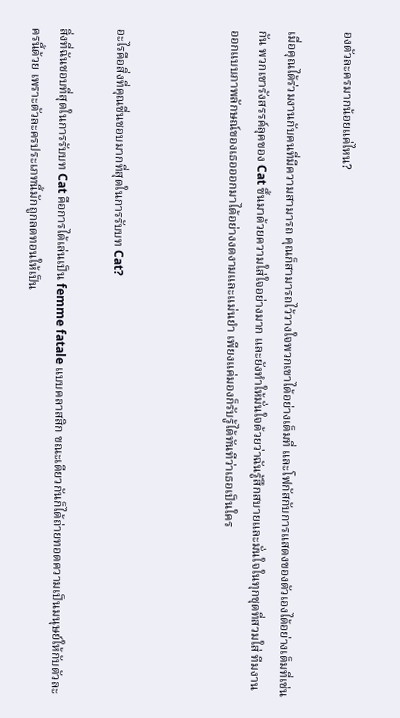องตัวละครมากน้อยแค่ไหน?

เมื่อคุณได้ร่วมงานกับคนที่มีความสามารถ คุณก็สามารถไว้วางใจพวกเขาได้อย่างเต็มที่ และโฟกัสกับการแสดงของตัวเองได้อย่างเต็มที่เช่นกัน พวกเขารังสรรค์ลุคของ Cat ขึ้นมาด้วยความใส่ใจอย่างมาก และยังทำให้มั่นใจด้วยว่าฉันรู้สึกสบายและมั่นใจในทุกชุดที่สวมใส่ ทีมงานออกแบบภาพลักษณ์ของเธอออกมาได้อย่างงดงามและแม่นยำ เพียงแค่มองก็รับรู้ได้ทันทีว่าเธอเป็นใคร



อะไรคือสิ่งที่คุณชื่นชอบมากที่สุดในการรับบท Cat?

สิ่งที่ฉันชอบที่สุดในการรับบท Cat คือการได้เล่นเป็น femme fatale แบบคลาสสิก ขณะเดียวกันก็ได้ถ่ายทอดความเป็นมนุษย์ให้กับตัวละครนี้ด้วย เพราะตัวละครประเภทนี้มักถูกลดทอนให้เป็น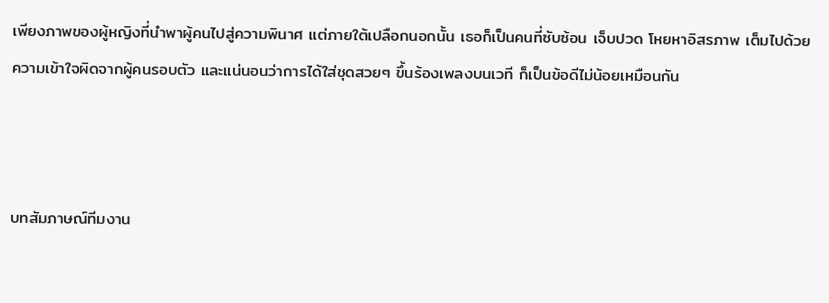เพียงภาพของผู้หญิงที่นำพาผู้คนไปสู่ความพินาศ แต่ภายใต้เปลือกนอกนั้น เธอก็เป็นคนที่ซับซ้อน เจ็บปวด โหยหาอิสรภาพ เต็มไปด้วยความเข้าใจผิดจากผู้คนรอบตัว และแน่นอนว่าการได้ใส่ชุดสวยๆ ขึ้นร้องเพลงบนเวที ก็เป็นข้อดีไม่น้อยเหมือนกัน



บทสัมภาษณ์ทีมงาน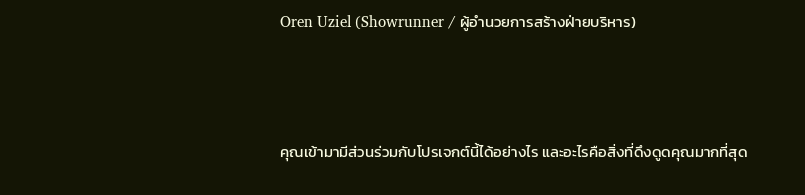Oren Uziel (Showrunner / ผู้อำนวยการสร้างฝ่ายบริหาร)



คุณเข้ามามีส่วนร่วมกับโปรเจกต์นี้ได้อย่างไร และอะไรคือสิ่งที่ดึงดูดคุณมากที่สุด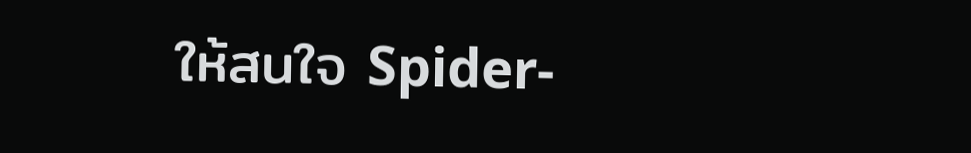ให้สนใจ Spider-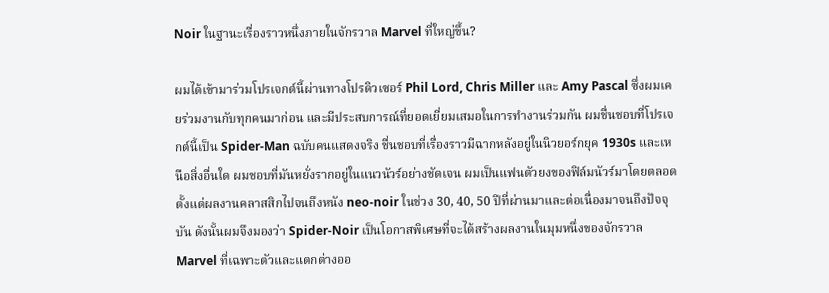Noir ในฐานะเรื่องราวหนึ่งภายในจักรวาล Marvel ที่ใหญ่ขึ้น?

ผมได้เข้ามาร่วมโปรเจกต์นี้ผ่านทางโปรดิวเซอร์ Phil Lord, Chris Miller และ Amy Pascal ซึ่งผมเคยร่วมงานกับทุกคนมาก่อน และมีประสบการณ์ที่ยอดเยี่ยมเสมอในการทำงานร่วมกัน ผมชื่นชอบที่โปรเจกต์นี้เป็น Spider-Man ฉบับคนแสดงจริง ชื่นชอบที่เรื่องราวมีฉากหลังอยู่ในนิวยอร์กยุค 1930s และเหนือสิ่งอื่นใด ผมชอบที่มันหยั่งรากอยู่ในแนวนัวร์อย่างชัดเจน ผมเป็นแฟนตัวยงของฟิล์มนัวร์มาโดยตลอด ตั้งแต่ผลงานคลาสสิกไปจนถึงหนัง neo-noir ในช่วง 30, 40, 50 ปีที่ผ่านมาและต่อเนื่องมาจนถึงปัจจุบัน ดังนั้นผมจึงมองว่า Spider-Noir เป็นโอกาสพิเศษที่จะได้สร้างผลงานในมุมหนึ่งของจักรวาล Marvel ที่เฉพาะตัวและแตกต่างออ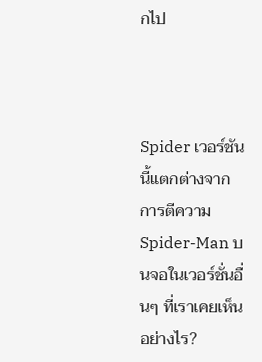กไป



Spider เวอร์ชันนี้แตกต่างจากการตีความ Spider-Man บนจอในเวอร์ชั่นอื่นๆ ที่เราเคยเห็นอย่างไร?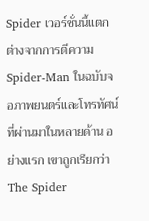Spider เวอร์ชั่นนี้แตกต่างจากการตีความ Spider-Man ในฉบับจอภาพยนตร์และโทรทัศน์ที่ผ่านมาในหลายด้าน อย่างแรก เขาถูกเรียกว่า The Spider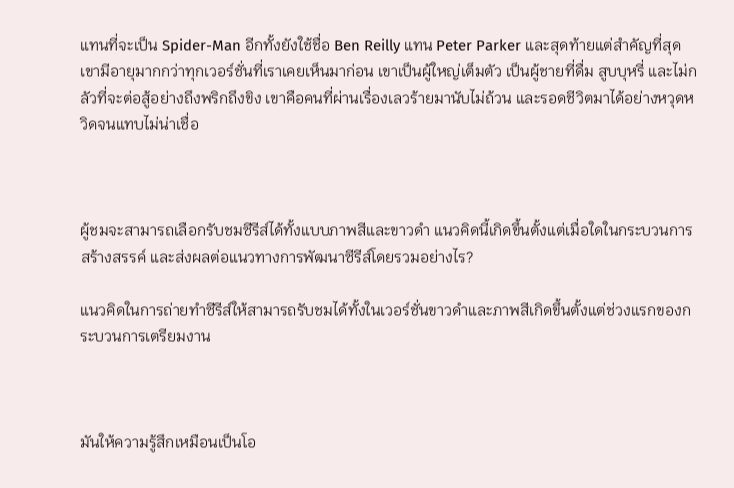แทนที่จะเป็น Spider-Man อีกทั้งยังใช้ชื่อ Ben Reilly แทน Peter Parker และสุดท้ายแต่สำคัญที่สุด เขามีอายุมากกว่าทุกเวอร์ชั่นที่เราเคยเห็นมาก่อน เขาเป็นผู้ใหญ่เต็มตัว เป็นผู้ชายที่ดื่ม สูบบุหรี่ และไม่กลัวที่จะต่อสู้อย่างถึงพริกถึงขิง เขาคือคนที่ผ่านเรื่องเลวร้ายมานับไม่ถ้วน และรอดชีวิตมาได้อย่างหวุดหวิดจนแทบไม่น่าเชื่อ



ผู้ชมจะสามารถเลือกรับชมซีรีส์ได้ทั้งแบบภาพสีและขาวดำ แนวคิดนี้เกิดขึ้นตั้งแต่เมื่อใดในกระบวนการสร้างสรรค์ และส่งผลต่อแนวทางการพัฒนาซีรีส์โดยรวมอย่างไร?

แนวคิดในการถ่ายทำซีรีส์ให้สามารถรับชมได้ทั้งในเวอร์ชั่นขาวดำและภาพสีเกิดขึ้นตั้งแต่ช่วงแรกของกระบวนการเตรียมงาน



มันให้ความรู้สึกเหมือนเป็นโอ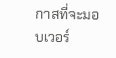กาสที่จะมอบเวอร์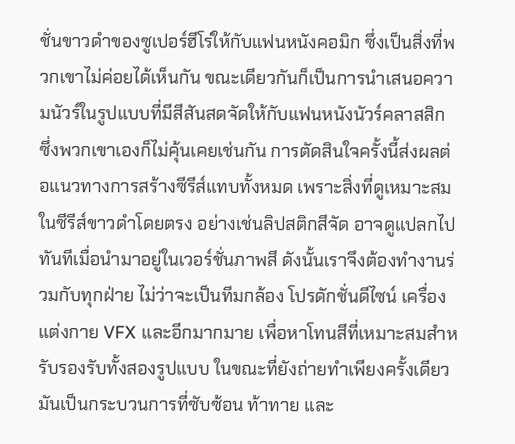ชั่นขาวดำของซูเปอร์ฮีโร่ให้กับแฟนหนังคอมิก ซึ่งเป็นสิ่งที่พวกเขาไม่ค่อยได้เห็นกัน ขณะเดียวกันก็เป็นการนำเสนอความนัวร์ในรูปแบบที่มีสีสันสดจัดให้กับแฟนหนังนัวร์คลาสสิก ซึ่งพวกเขาเองก็ไม่คุ้นเคยเช่นกัน การตัดสินใจครั้งนี้ส่งผลต่อแนวทางการสร้างซีรีส์แทบทั้งหมด เพราะสิ่งที่ดูเหมาะสมในซีรีส์ขาวดำโดยตรง อย่างเช่นลิปสติกสีจัด อาจดูแปลกไปทันทีเมื่อนำมาอยู่ในเวอร์ชั่นภาพสี ดังนั้นเราจึงต้องทำงานร่วมกับทุกฝ่าย ไม่ว่าจะเป็นทีมกล้อง โปรดักชั่นดีไซน์ เครื่องแต่งกาย VFX และอีกมากมาย เพื่อหาโทนสีที่เหมาะสมสำหรับรองรับทั้งสองรูปแบบ ในขณะที่ยังถ่ายทำเพียงครั้งเดียว มันเป็นกระบวนการที่ซับซ้อน ท้าทาย และ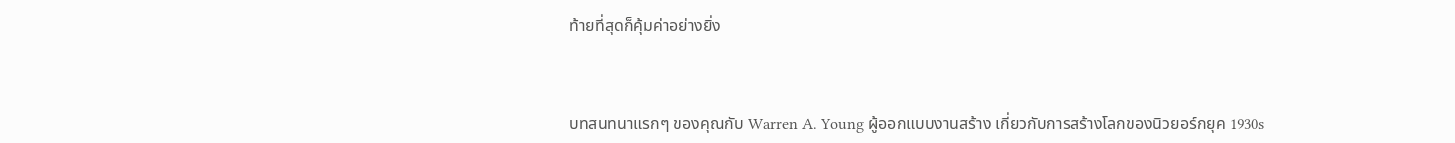ท้ายที่สุดก็คุ้มค่าอย่างยิ่ง



บทสนทนาแรกๆ ของคุณกับ Warren A. Young ผู้ออกแบบงานสร้าง เกี่ยวกับการสร้างโลกของนิวยอร์กยุค 1930s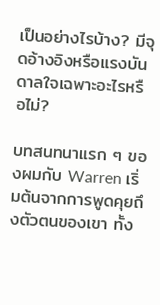เป็นอย่างไรบ้าง? มีจุดอ้างอิงหรือแรงบันดาลใจเฉพาะอะไรหรือไม่?

บทสนทนาแรก ๆ ของผมกับ Warren เริ่มต้นจากการพูดคุยถึงตัวตนของเขา ทั้ง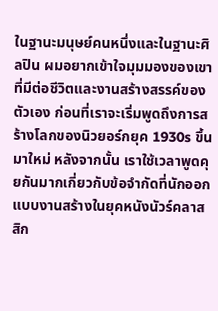ในฐานะมนุษย์คนหนึ่งและในฐานะศิลปิน ผมอยากเข้าใจมุมมองของเขาที่มีต่อชีวิตและงานสร้างสรรค์ของตัวเอง ก่อนที่เราจะเริ่มพูดถึงการสร้างโลกของนิวยอร์กยุค 1930s ขึ้นมาใหม่ หลังจากนั้น เราใช้เวลาพูดคุยกันมากเกี่ยวกับข้อจำกัดที่นักออกแบบงานสร้างในยุคหนังนัวร์คลาสสิก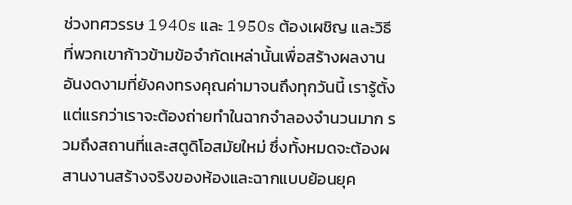ช่วงทศวรรษ 1940s และ 1950s ต้องเผชิญ และวิธีที่พวกเขาก้าวข้ามข้อจำกัดเหล่านั้นเพื่อสร้างผลงานอันงดงามที่ยังคงทรงคุณค่ามาจนถึงทุกวันนี้ เรารู้ตั้งแต่แรกว่าเราจะต้องถ่ายทำในฉากจำลองจำนวนมาก รวมถึงสถานที่และสตูดิโอสมัยใหม่ ซึ่งทั้งหมดจะต้องผสานงานสร้างจริงของห้องและฉากแบบย้อนยุค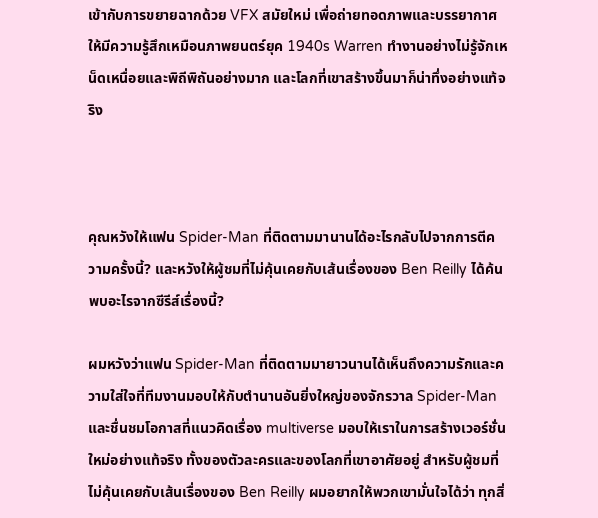เข้ากับการขยายฉากด้วย VFX สมัยใหม่ เพื่อถ่ายทอดภาพและบรรยากาศให้มีความรู้สึกเหมือนภาพยนตร์ยุค 1940s Warren ทำงานอย่างไม่รู้จักเหน็ดเหนื่อยและพิถีพิถันอย่างมาก และโลกที่เขาสร้างขึ้นมาก็น่าทึ่งอย่างแท้จริง



คุณหวังให้แฟน Spider-Man ที่ติดตามมานานได้อะไรกลับไปจากการตีความครั้งนี้? และหวังให้ผู้ชมที่ไม่คุ้นเคยกับเส้นเรื่องของ Ben Reilly ได้ค้นพบอะไรจากซีรีส์เรื่องนี้?

ผมหวังว่าแฟน Spider-Man ที่ติดตามมายาวนานได้เห็นถึงความรักและความใส่ใจที่ทีมงานมอบให้กับตำนานอันยิ่งใหญ่ของจักรวาล Spider-Man และชื่นชมโอกาสที่แนวคิดเรื่อง multiverse มอบให้เราในการสร้างเวอร์ชั่นใหม่อย่างแท้จริง ทั้งของตัวละครและของโลกที่เขาอาศัยอยู่ สำหรับผู้ชมที่ไม่คุ้นเคยกับเส้นเรื่องของ Ben Reilly ผมอยากให้พวกเขามั่นใจได้ว่า ทุกสิ่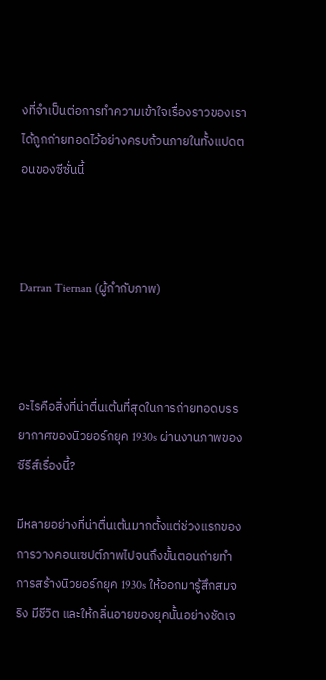งที่จำเป็นต่อการทำความเข้าใจเรื่องราวของเรา ได้ถูกถ่ายทอดไว้อย่างครบถ้วนภายในทั้งแปดตอนของซีซั่นนี้



Darran Tiernan (ผู้กำกับภาพ)



อะไรคือสิ่งที่น่าตื่นเต้นที่สุดในการถ่ายทอดบรรยากาศของนิวยอร์กยุค 1930s ผ่านงานภาพของซีรีส์เรื่องนี้?

มีหลายอย่างที่น่าตื่นเต้นมากตั้งแต่ช่วงแรกของการวางคอนเซปต์ภาพไปจนถึงขั้นตอนถ่ายทำ การสร้างนิวยอร์กยุค 1930s ให้ออกมารู้สึกสมจริง มีชีวิต และให้กลิ่นอายของยุคนั้นอย่างชัดเจ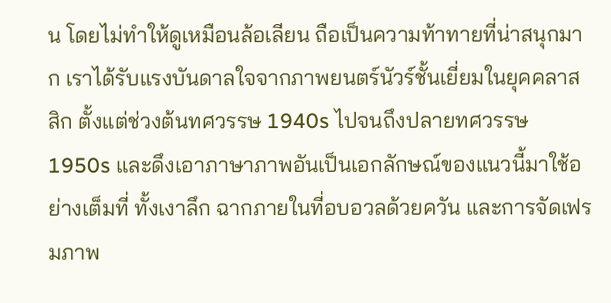น โดยไม่ทำให้ดูเหมือนล้อเลียน ถือเป็นความท้าทายที่น่าสนุกมาก เราได้รับแรงบันดาลใจจากภาพยนตร์นัวร์ชั้นเยี่ยมในยุคคลาสสิก ตั้งแต่ช่วงต้นทศวรรษ 1940s ไปจนถึงปลายทศวรรษ 1950s และดึงเอาภาษาภาพอันเป็นเอกลักษณ์ของแนวนี้มาใช้อย่างเต็มที่ ทั้งเงาลึก ฉากภายในที่อบอวลด้วยควัน และการจัดเฟรมภาพ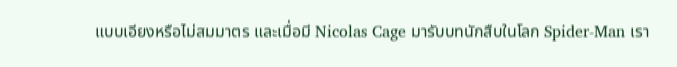แบบเอียงหรือไม่สมมาตร และเมื่อมี Nicolas Cage มารับบทนักสืบในโลก Spider-Man เรา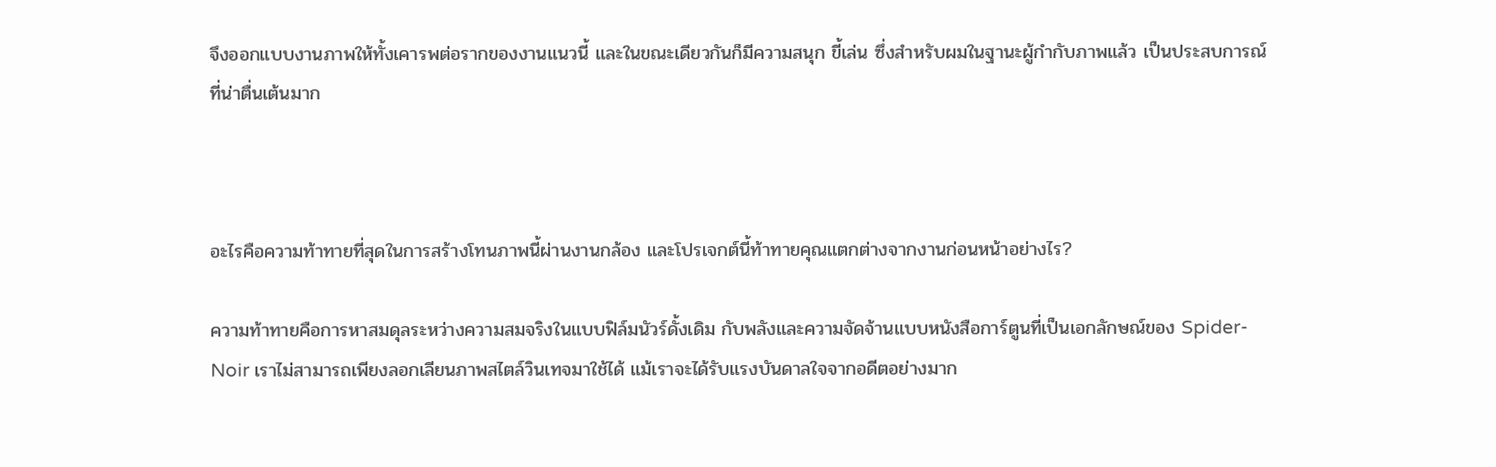จึงออกแบบงานภาพให้ทั้งเคารพต่อรากของงานแนวนี้ และในขณะเดียวกันก็มีความสนุก ขี้เล่น ซึ่งสำหรับผมในฐานะผู้กำกับภาพแล้ว เป็นประสบการณ์ที่น่าตื่นเต้นมาก



อะไรคือความท้าทายที่สุดในการสร้างโทนภาพนี้ผ่านงานกล้อง และโปรเจกต์นี้ท้าทายคุณแตกต่างจากงานก่อนหน้าอย่างไร?

ความท้าทายคือการหาสมดุลระหว่างความสมจริงในแบบฟิล์มนัวร์ดั้งเดิม กับพลังและความจัดจ้านแบบหนังสือการ์ตูนที่เป็นเอกลักษณ์ของ Spider-Noir เราไม่สามารถเพียงลอกเลียนภาพสไตล์วินเทจมาใช้ได้ แม้เราจะได้รับแรงบันดาลใจจากอดีตอย่างมาก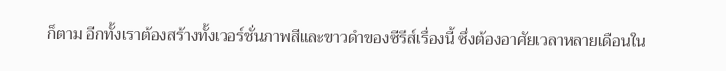ก็ตาม อีกทั้งเราต้องสร้างทั้งเวอร์ชั่นภาพสีและขาวดำของซีรีส์เรื่องนี้ ซึ่งต้องอาศัยเวลาหลายเดือนใน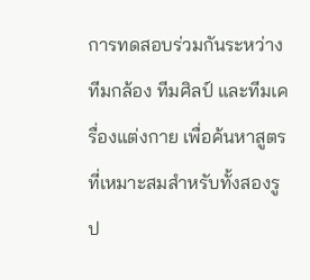การทดสอบร่วมกันระหว่างทีมกล้อง ทีมศิลป์ และทีมเครื่องแต่งกาย เพื่อค้นหาสูตรที่เหมาะสมสำหรับทั้งสองรูป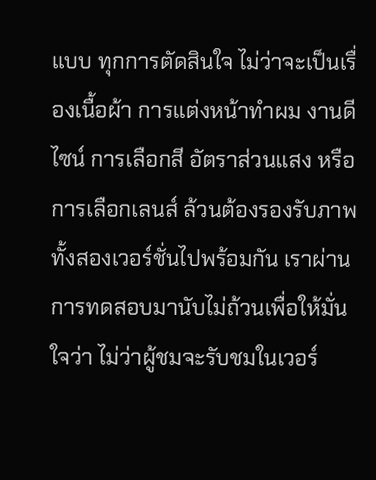แบบ ทุกการตัดสินใจ ไม่ว่าจะเป็นเรื่องเนื้อผ้า การแต่งหน้าทำผม งานดีไซน์ การเลือกสี อัตราส่วนแสง หรือการเลือกเลนส์ ล้วนต้องรองรับภาพทั้งสองเวอร์ชั่นไปพร้อมกัน เราผ่านการทดสอบมานับไม่ถ้วนเพื่อให้มั่นใจว่า ไม่ว่าผู้ชมจะรับชมในเวอร์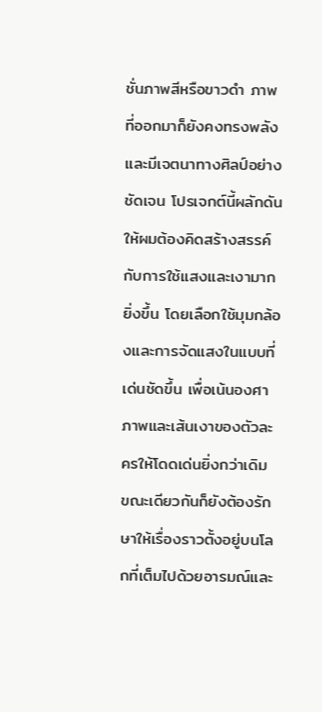ชั่นภาพสีหรือขาวดำ ภาพที่ออกมาก็ยังคงทรงพลังและมีเจตนาทางศิลป์อย่างชัดเจน โปรเจกต์นี้ผลักดันให้ผมต้องคิดสร้างสรรค์กับการใช้แสงและเงามากยิ่งขึ้น โดยเลือกใช้มุมกล้องและการจัดแสงในแบบที่เด่นชัดขึ้น เพื่อเน้นองศาภาพและเส้นเงาของตัวละครให้โดดเด่นยิ่งกว่าเดิม ขณะเดียวกันก็ยังต้องรักษาให้เรื่องราวตั้งอยู่บนโลกที่เต็มไปด้วยอารมณ์และ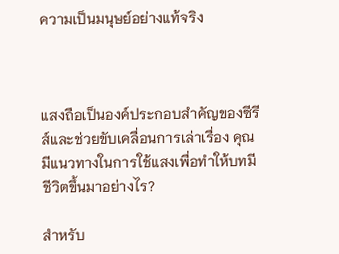ความเป็นมนุษย์อย่างแท้จริง



แสงถือเป็นองค์ประกอบสำคัญของซีรีส์และช่วยขับเคลื่อนการเล่าเรื่อง คุณมีแนวทางในการใช้แสงเพื่อทำให้บทมีชีวิตขึ้นมาอย่างไร?

สำหรับ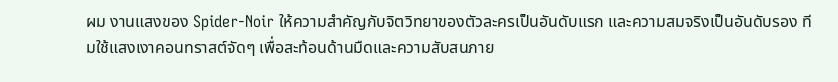ผม งานแสงของ Spider-Noir ให้ความสำคัญกับจิตวิทยาของตัวละครเป็นอันดับแรก และความสมจริงเป็นอันดับรอง ทีมใช้แสงเงาคอนทราสต์จัดๆ เพื่อสะท้อนด้านมืดและความสับสนภาย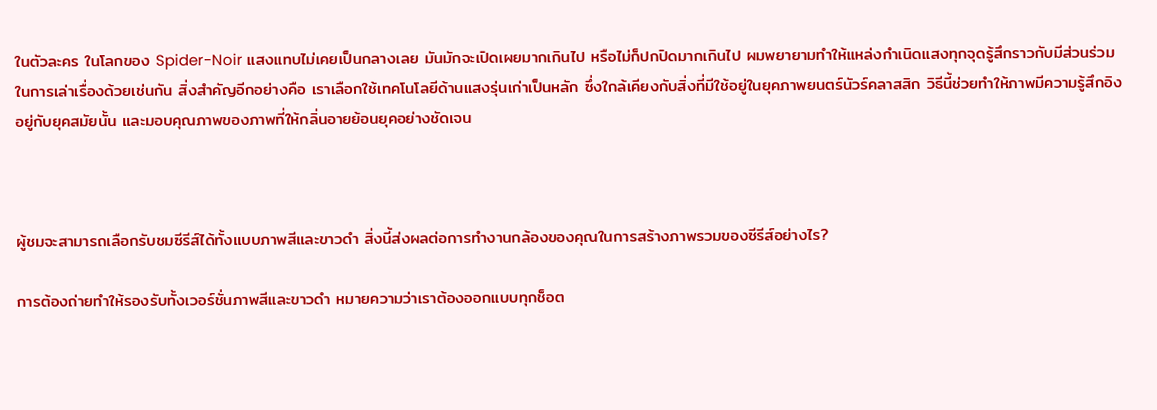ในตัวละคร ในโลกของ Spider-Noir แสงแทบไม่เคยเป็นกลางเลย มันมักจะเปิดเผยมากเกินไป หรือไม่ก็ปกปิดมากเกินไป ผมพยายามทำให้แหล่งกำเนิดแสงทุกจุดรู้สึกราวกับมีส่วนร่วมในการเล่าเรื่องด้วยเช่นกัน สิ่งสำคัญอีกอย่างคือ เราเลือกใช้เทคโนโลยีด้านแสงรุ่นเก่าเป็นหลัก ซึ่งใกล้เคียงกับสิ่งที่มีใช้อยู่ในยุคภาพยนตร์นัวร์คลาสสิก วิธีนี้ช่วยทำให้ภาพมีความรู้สึกอิงอยู่กับยุคสมัยนั้น และมอบคุณภาพของภาพที่ให้กลิ่นอายย้อนยุคอย่างชัดเจน



ผู้ชมจะสามารถเลือกรับชมซีรีส์ได้ทั้งแบบภาพสีและขาวดำ สิ่งนี้ส่งผลต่อการทำงานกล้องของคุณในการสร้างภาพรวมของซีรีส์อย่างไร?

การต้องถ่ายทำให้รองรับทั้งเวอร์ชั่นภาพสีและขาวดำ หมายความว่าเราต้องออกแบบทุกช็อต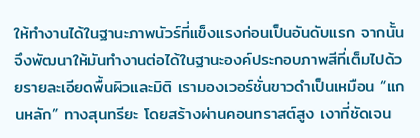ให้ทำงานได้ในฐานะภาพนัวร์ที่แข็งแรงก่อนเป็นอันดับแรก จากนั้นจึงพัฒนาให้มันทำงานต่อได้ในฐานะองค์ประกอบภาพสีที่เต็มไปด้วยรายละเอียดพื้นผิวและมิติ เรามองเวอร์ชั่นขาวดำเป็นเหมือน “แกนหลัก” ทางสุนทรียะ โดยสร้างผ่านคอนทราสต์สูง เงาที่ชัดเจน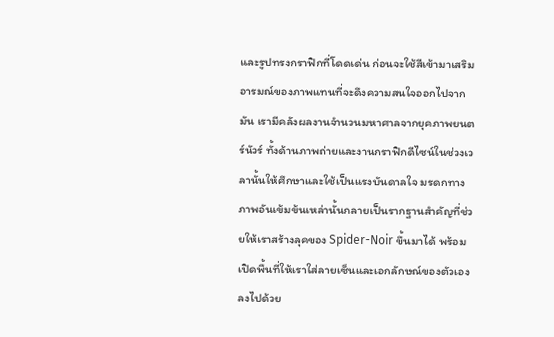และรูปทรงกราฟิกที่โดดเด่น ก่อนจะใช้สีเข้ามาเสริมอารมณ์ของภาพแทนที่จะดึงความสนใจออกไปจากมัน เรามีคลังผลงานจำนวนมหาศาลจากยุคภาพยนตร์นัวร์ ทั้งด้านภาพถ่ายและงานกราฟิกดีไซน์ในช่วงเวลานั้นให้ศึกษาและใช้เป็นแรงบันดาลใจ มรดกทางภาพอันเข้มข้นเหล่านั้นกลายเป็นรากฐานสำคัญที่ช่วยให้เราสร้างลุคของ Spider-Noir ขึ้นมาได้ พร้อมเปิดพื้นที่ให้เราใส่ลายเซ็นและเอกลักษณ์ของตัวเองลงไปด้วย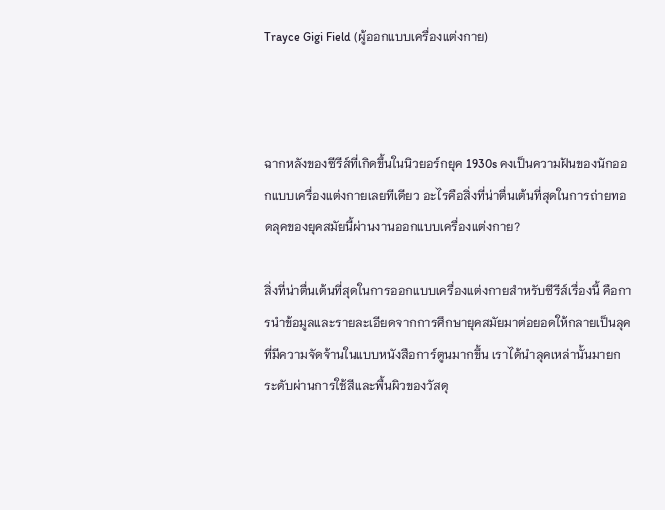Trayce Gigi Field (ผู้ออกแบบเครื่องแต่งกาย)



ฉากหลังของซีรีส์ที่เกิดขึ้นในนิวยอร์กยุค 1930s คงเป็นความฝันของนักออกแบบเครื่องแต่งกายเลยทีเดียว อะไรคือสิ่งที่น่าตื่นเต้นที่สุดในการถ่ายทอดลุคของยุคสมัยนี้ผ่านงานออกแบบเครื่องแต่งกาย?

สิ่งที่น่าตื่นเต้นที่สุดในการออกแบบเครื่องแต่งกายสำหรับซีรีส์เรื่องนี้ คือการนำข้อมูลและรายละเอียดจากการศึกษายุคสมัยมาต่อยอดให้กลายเป็นลุคที่มีความจัดจ้านในแบบหนังสือการ์ตูนมากขึ้น เราได้นำลุคเหล่านั้นมายกระดับผ่านการใช้สีและพื้นผิวของวัสดุ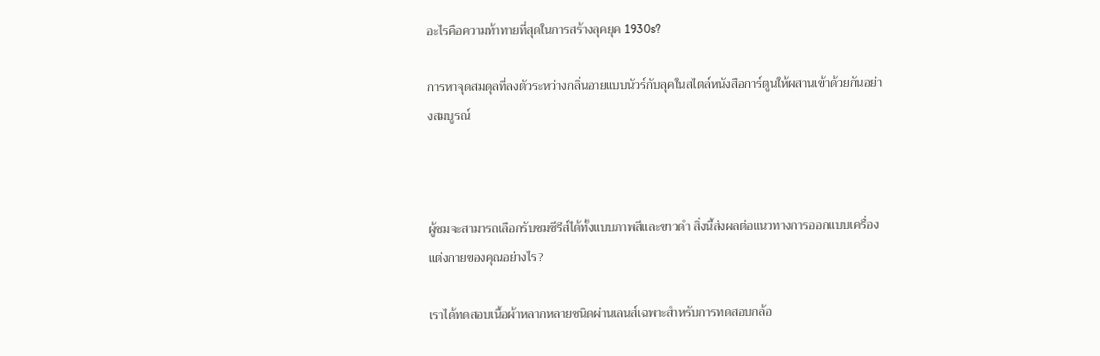อะไรคือความท้าทายที่สุดในการสร้างลุคยุค 1930s?

การหาจุดสมดุลที่ลงตัวระหว่างกลิ่นอายแบบนัวร์กับลุคในสไตล์หนังสือการ์ตูนให้ผสานเข้าด้วยกันอย่างสมบูรณ์



ผู้ชมจะสามารถเลือกรับชมซีรีส์ได้ทั้งแบบภาพสีและขาวดำ สิ่งนี้ส่งผลต่อแนวทางการออกแบบเครื่องแต่งกายของคุณอย่างไร?

เราได้ทดสอบเนื้อผ้าหลากหลายชนิดผ่านเลนส์เฉพาะสำหรับการทดสอบกล้อ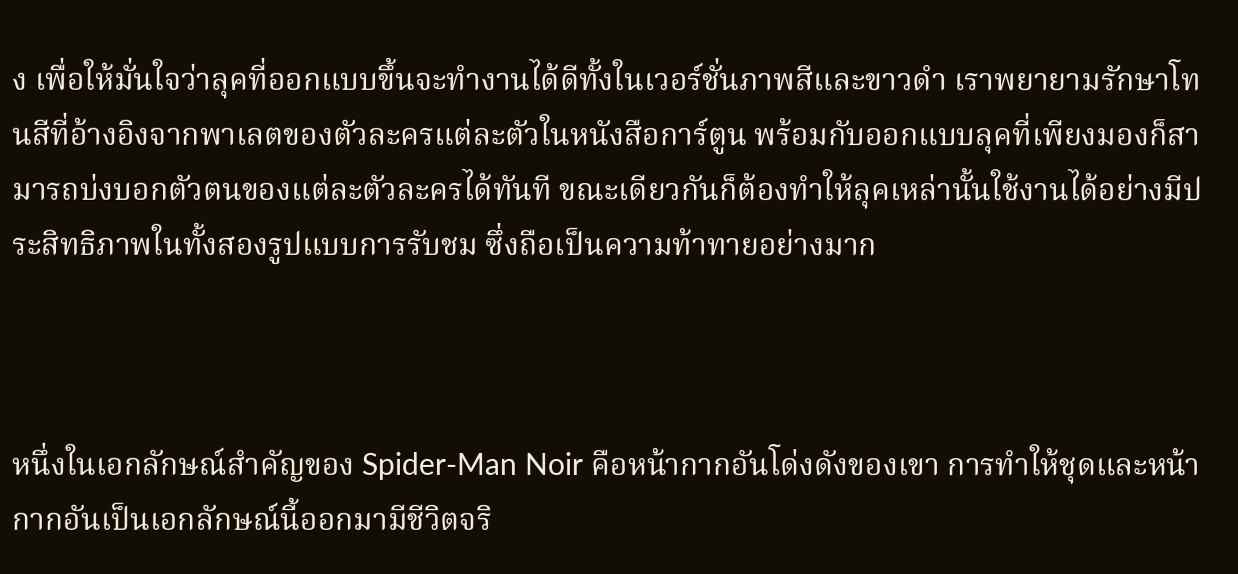ง เพื่อให้มั่นใจว่าลุคที่ออกแบบขึ้นจะทำงานได้ดีทั้งในเวอร์ชั่นภาพสีและขาวดำ เราพยายามรักษาโทนสีที่อ้างอิงจากพาเลตของตัวละครแต่ละตัวในหนังสือการ์ตูน พร้อมกับออกแบบลุคที่เพียงมองก็สามารถบ่งบอกตัวตนของแต่ละตัวละครได้ทันที ขณะเดียวกันก็ต้องทำให้ลุคเหล่านั้นใช้งานได้อย่างมีประสิทธิภาพในทั้งสองรูปแบบการรับชม ซึ่งถือเป็นความท้าทายอย่างมาก



หนึ่งในเอกลักษณ์สำคัญของ Spider-Man Noir คือหน้ากากอันโด่งดังของเขา การทำให้ชุดและหน้ากากอันเป็นเอกลักษณ์นี้ออกมามีชีวิตจริ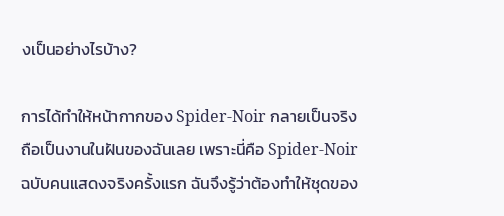งเป็นอย่างไรบ้าง?

การได้ทำให้หน้ากากของ Spider-Noir กลายเป็นจริงถือเป็นงานในฝันของฉันเลย เพราะนี่คือ Spider-Noir ฉบับคนแสดงจริงครั้งแรก ฉันจึงรู้ว่าต้องทำให้ชุดของ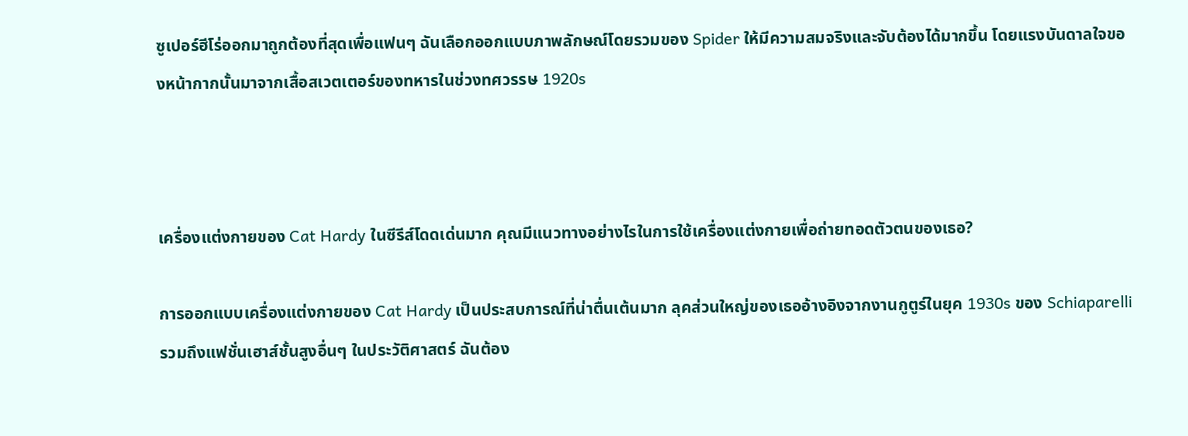ซูเปอร์ฮีโร่ออกมาถูกต้องที่สุดเพื่อแฟนๆ ฉันเลือกออกแบบภาพลักษณ์โดยรวมของ Spider ให้มีความสมจริงและจับต้องได้มากขึ้น โดยแรงบันดาลใจของหน้ากากนั้นมาจากเสื้อสเวตเตอร์ของทหารในช่วงทศวรรษ 1920s



เครื่องแต่งกายของ Cat Hardy ในซีรีส์โดดเด่นมาก คุณมีแนวทางอย่างไรในการใช้เครื่องแต่งกายเพื่อถ่ายทอดตัวตนของเธอ?

การออกแบบเครื่องแต่งกายของ Cat Hardy เป็นประสบการณ์ที่น่าตื่นเต้นมาก ลุคส่วนใหญ่ของเธออ้างอิงจากงานกูตูร์ในยุค 1930s ของ Schiaparelli รวมถึงแฟชั่นเฮาส์ชั้นสูงอื่นๆ ในประวัติศาสตร์ ฉันต้อง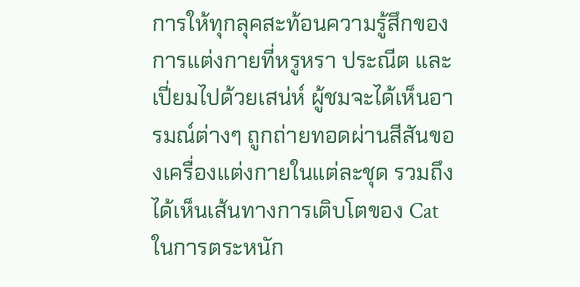การให้ทุกลุคสะท้อนความรู้สึกของการแต่งกายที่หรูหรา ประณีต และเปี่ยมไปด้วยเสน่ห์ ผู้ชมจะได้เห็นอารมณ์ต่างๆ ถูกถ่ายทอดผ่านสีสันของเครื่องแต่งกายในแต่ละชุด รวมถึงได้เห็นเส้นทางการเติบโตของ Cat ในการตระหนัก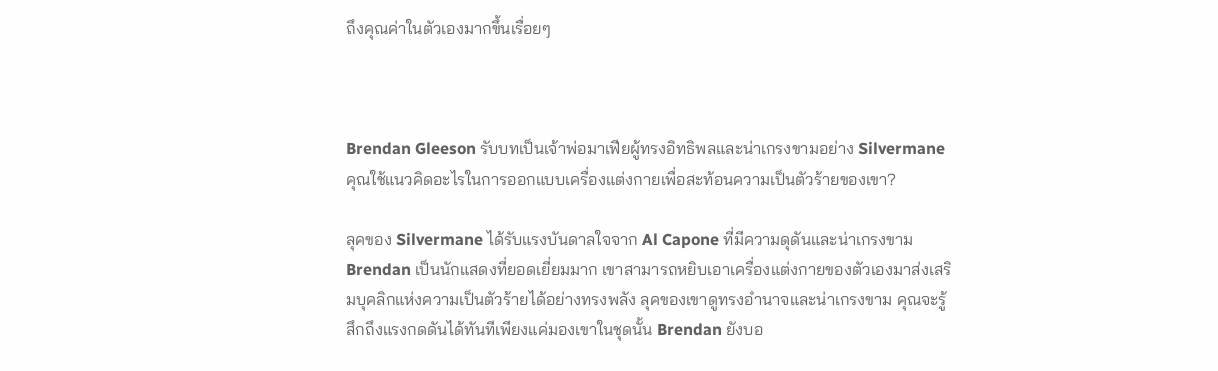ถึงคุณค่าในตัวเองมากขึ้นเรื่อยๆ



Brendan Gleeson รับบทเป็นเจ้าพ่อมาเฟียผู้ทรงอิทธิพลและน่าเกรงขามอย่าง Silvermane คุณใช้แนวคิดอะไรในการออกแบบเครื่องแต่งกายเพื่อสะท้อนความเป็นตัวร้ายของเขา?

ลุคของ Silvermane ได้รับแรงบันดาลใจจาก Al Capone ที่มีความดุดันและน่าเกรงขาม Brendan เป็นนักแสดงที่ยอดเยี่ยมมาก เขาสามารถหยิบเอาเครื่องแต่งกายของตัวเองมาส่งเสริมบุคลิกแห่งความเป็นตัวร้ายได้อย่างทรงพลัง ลุคของเขาดูทรงอำนาจและน่าเกรงขาม คุณจะรู้สึกถึงแรงกดดันได้ทันทีเพียงแค่มองเขาในชุดนั้น Brendan ยังบอ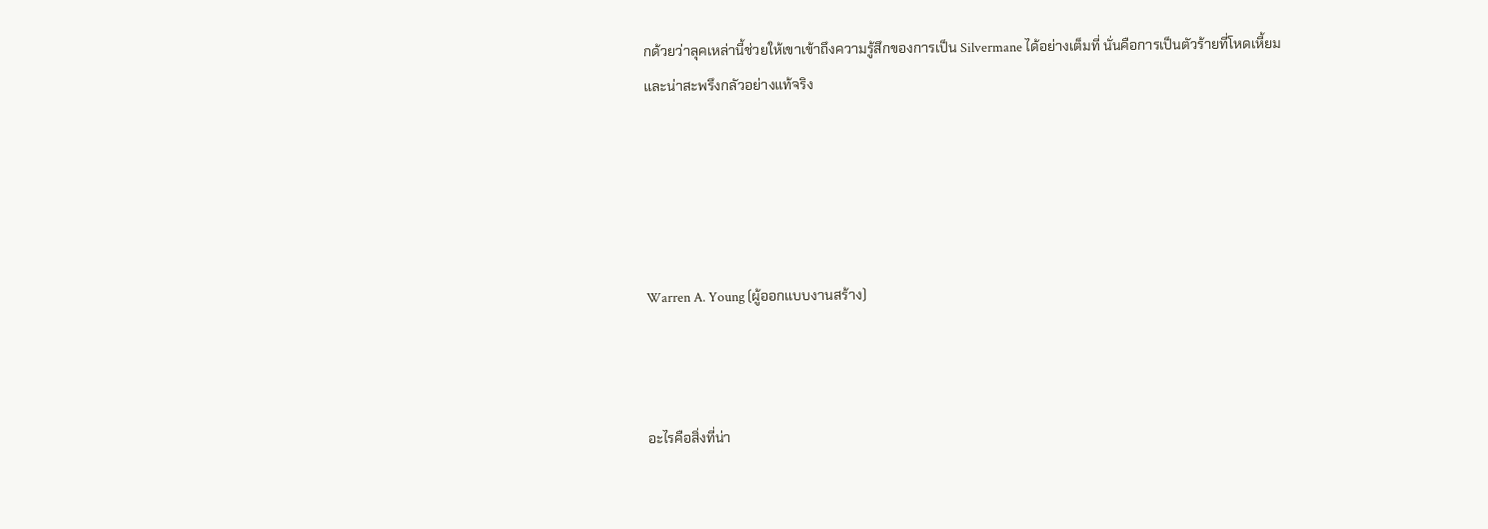กด้วยว่าลุคเหล่านี้ช่วยให้เขาเข้าถึงความรู้สึกของการเป็น Silvermane ได้อย่างเต็มที่ นั่นคือการเป็นตัวร้ายที่โหดเหี้ยมและน่าสะพรึงกลัวอย่างแท้จริง





Warren A. Young (ผู้ออกแบบงานสร้าง)



อะไรคือสิ่งที่น่า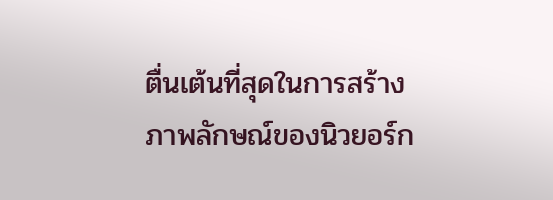ตื่นเต้นที่สุดในการสร้างภาพลักษณ์ของนิวยอร์ก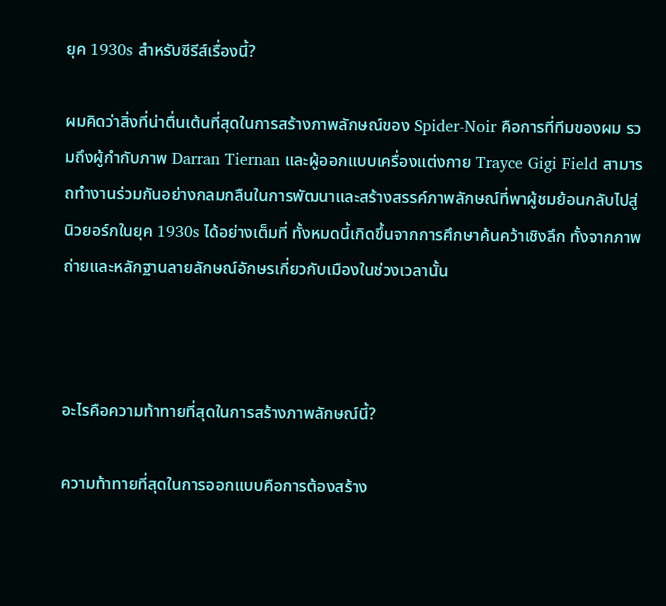ยุค 1930s สำหรับซีรีส์เรื่องนี้?

ผมคิดว่าสิ่งที่น่าตื่นเต้นที่สุดในการสร้างภาพลักษณ์ของ Spider-Noir คือการที่ทีมของผม รวมถึงผู้กำกับภาพ Darran Tiernan และผู้ออกแบบเครื่องแต่งกาย Trayce Gigi Field สามารถทำงานร่วมกันอย่างกลมกลืนในการพัฒนาและสร้างสรรค์ภาพลักษณ์ที่พาผู้ชมย้อนกลับไปสู่นิวยอร์กในยุค 1930s ได้อย่างเต็มที่ ทั้งหมดนี้เกิดขึ้นจากการศึกษาค้นคว้าเชิงลึก ทั้งจากภาพถ่ายและหลักฐานลายลักษณ์อักษรเกี่ยวกับเมืองในช่วงเวลานั้น



อะไรคือความท้าทายที่สุดในการสร้างภาพลักษณ์นี้?

ความท้าทายที่สุดในการออกแบบคือการต้องสร้าง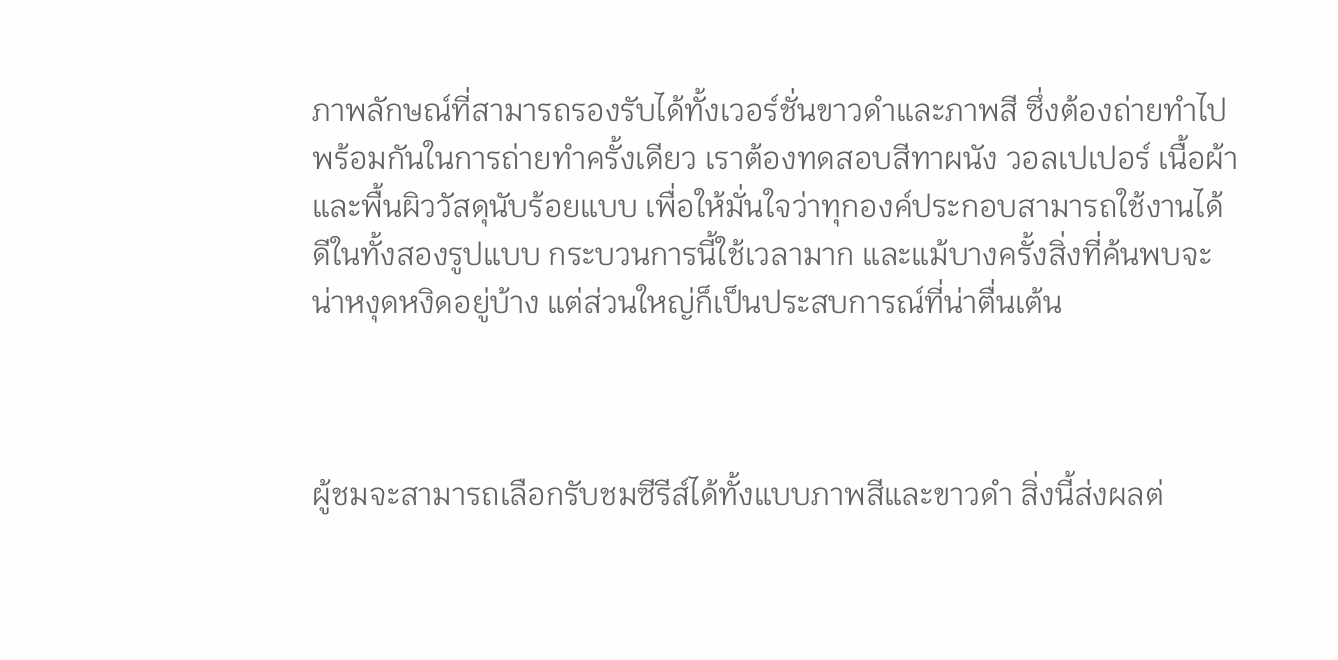ภาพลักษณ์ที่สามารถรองรับได้ทั้งเวอร์ชั่นขาวดำและภาพสี ซึ่งต้องถ่ายทำไปพร้อมกันในการถ่ายทำครั้งเดียว เราต้องทดสอบสีทาผนัง วอลเปเปอร์ เนื้อผ้า และพื้นผิววัสดุนับร้อยแบบ เพื่อให้มั่นใจว่าทุกองค์ประกอบสามารถใช้งานได้ดีในทั้งสองรูปแบบ กระบวนการนี้ใช้เวลามาก และแม้บางครั้งสิ่งที่ค้นพบจะน่าหงุดหงิดอยู่บ้าง แต่ส่วนใหญ่ก็เป็นประสบการณ์ที่น่าตื่นเต้น



ผู้ชมจะสามารถเลือกรับชมซีรีส์ได้ทั้งแบบภาพสีและขาวดำ สิ่งนี้ส่งผลต่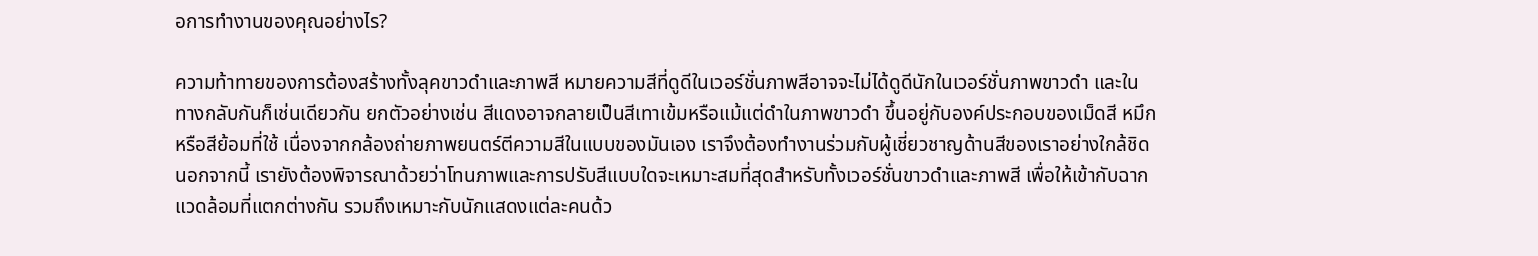อการทำงานของคุณอย่างไร?

ความท้าทายของการต้องสร้างทั้งลุคขาวดำและภาพสี หมายความสีที่ดูดีในเวอร์ชั่นภาพสีอาจจะไม่ได้ดูดีนักในเวอร์ชั่นภาพขาวดำ และในทางกลับกันก็เช่นเดียวกัน ยกตัวอย่างเช่น สีแดงอาจกลายเป็นสีเทาเข้มหรือแม้แต่ดำในภาพขาวดำ ขึ้นอยู่กับองค์ประกอบของเม็ดสี หมึก หรือสีย้อมที่ใช้ เนื่องจากกล้องถ่ายภาพยนตร์ตีความสีในแบบของมันเอง เราจึงต้องทำงานร่วมกับผู้เชี่ยวชาญด้านสีของเราอย่างใกล้ชิด นอกจากนี้ เรายังต้องพิจารณาด้วยว่าโทนภาพและการปรับสีแบบใดจะเหมาะสมที่สุดสำหรับทั้งเวอร์ชั่นขาวดำและภาพสี เพื่อให้เข้ากับฉากแวดล้อมที่แตกต่างกัน รวมถึงเหมาะกับนักแสดงแต่ละคนด้ว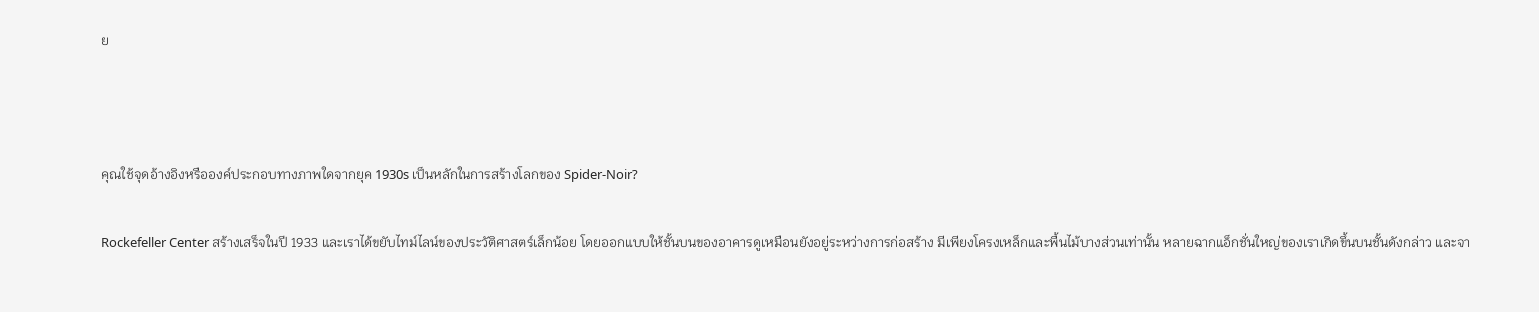ย



คุณใช้จุดอ้างอิงหรือองค์ประกอบทางภาพใดจากยุค 1930s เป็นหลักในการสร้างโลกของ Spider-Noir?

Rockefeller Center สร้างเสร็จในปี 1933 และเราได้ขยับไทม์ไลน์ของประวัติศาสตร์เล็กน้อย โดยออกแบบให้ชั้นบนของอาคารดูเหมือนยังอยู่ระหว่างการก่อสร้าง มีเพียงโครงเหล็กและพื้นไม้บางส่วนเท่านั้น หลายฉากแอ็กชั่นใหญ่ของเราเกิดขึ้นบนชั้นดังกล่าว และจา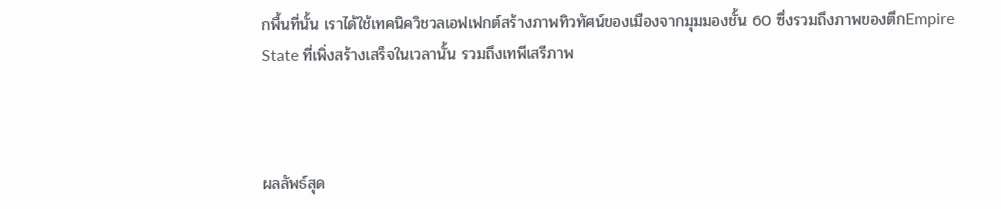กพื้นที่นั้น เราได้ใช้เทคนิควิชวลเอฟเฟกต์สร้างภาพทิวทัศน์ของเมืองจากมุมมองชั้น 60 ซึ่งรวมถึงภาพของตึกEmpire State ที่เพิ่งสร้างเสร็จในเวลานั้น รวมถึงเทพีเสรีภาพ



ผลลัพธ์สุด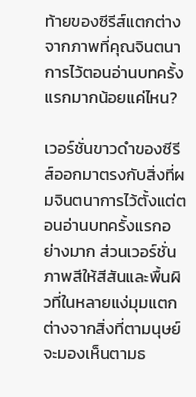ท้ายของซีรีส์แตกต่างจากภาพที่คุณจินตนาการไว้ตอนอ่านบทครั้งแรกมากน้อยแค่ไหน?

เวอร์ชั่นขาวดำของซีรีส์ออกมาตรงกับสิ่งที่ผมจินตนาการไว้ตั้งแต่ตอนอ่านบทครั้งแรกอย่างมาก ส่วนเวอร์ชั่นภาพสีให้สีสันและพื้นผิวที่ในหลายแง่มุมแตกต่างจากสิ่งที่ตามนุษย์จะมองเห็นตามธ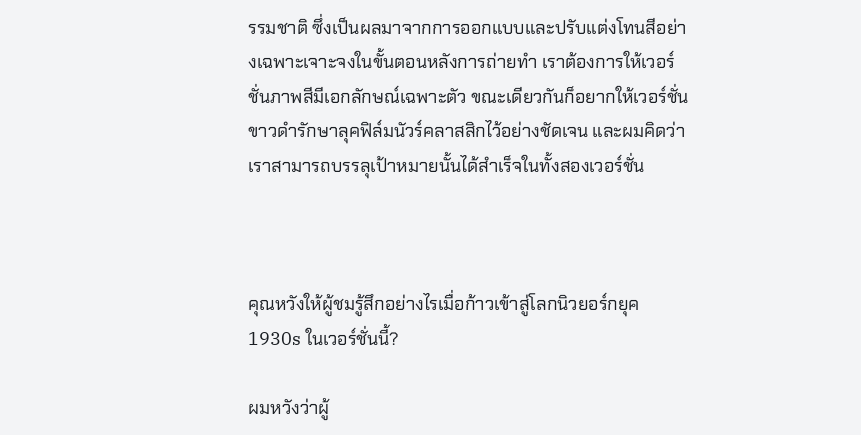รรมชาติ ซึ่งเป็นผลมาจากการออกแบบและปรับแต่งโทนสีอย่างเฉพาะเจาะจงในขั้นตอนหลังการถ่ายทำ เราต้องการให้เวอร์ชั่นภาพสีมีเอกลักษณ์เฉพาะตัว ขณะเดียวกันก็อยากให้เวอร์ชั่นขาวดำรักษาลุคฟิล์มนัวร์คลาสสิกไว้อย่างชัดเจน และผมคิดว่าเราสามารถบรรลุเป้าหมายนั้นได้สำเร็จในทั้งสองเวอร์ชั่น



คุณหวังให้ผู้ชมรู้สึกอย่างไรเมื่อก้าวเข้าสู่โลกนิวยอร์กยุค 1930s ในเวอร์ชั่นนี้?

ผมหวังว่าผู้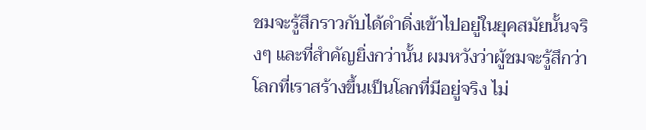ชมจะรู้สึกราวกับได้ดำดิ่งเข้าไปอยู่ในยุคสมัยนั้นจริงๆ และที่สำคัญยิ่งกว่านั้น ผมหวังว่าผู้ชมจะรู้สึกว่าโลกที่เราสร้างขึ้นเป็นโลกที่มีอยู่จริง ไม่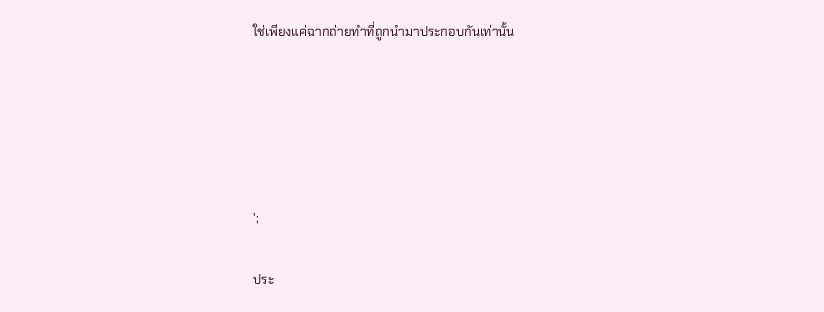ใช่เพียงแค่ฉากถ่ายทำที่ถูกนำมาประกอบกันเท่านั้น





';

ประ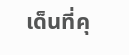เด็นที่คุ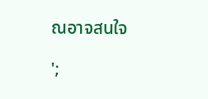ณอาจสนใจ

';